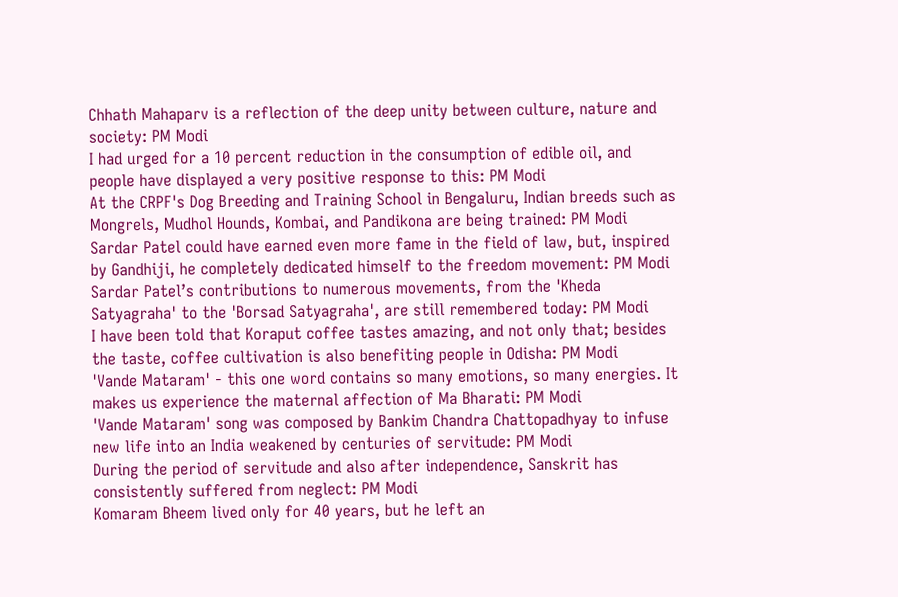Chhath Mahaparv is a reflection of the deep unity between culture, nature and society: PM Modi
I had urged for a 10 percent reduction in the consumption of edible oil, and people have displayed a very positive response to this: PM Modi
At the CRPF's Dog Breeding and Training School in Bengaluru, Indian breeds such as Mongrels, Mudhol Hounds, Kombai, and Pandikona are being trained: PM Modi
Sardar Patel could have earned even more fame in the field of law, but, inspired by Gandhiji, he completely dedicated himself to the freedom movement: PM Modi
Sardar Patel’s contributions to numerous movements, from the 'Kheda Satyagraha' to the 'Borsad Satyagraha', are still remembered today: PM Modi
I have been told that Koraput coffee tastes amazing, and not only that; besides the taste, coffee cultivation is also benefiting people in Odisha: PM Modi
'Vande Mataram' - this one word contains so many emotions, so many energies. It makes us experience the maternal affection of Ma Bharati: PM Modi
'Vande Mataram' song was composed by Bankim Chandra Chattopadhyay to infuse new life into an India weakened by centuries of servitude: PM Modi
During the period of servitude and also after independence, Sanskrit has consistently suffered from neglect: PM Modi
Komaram Bheem lived only for 40 years, but he left an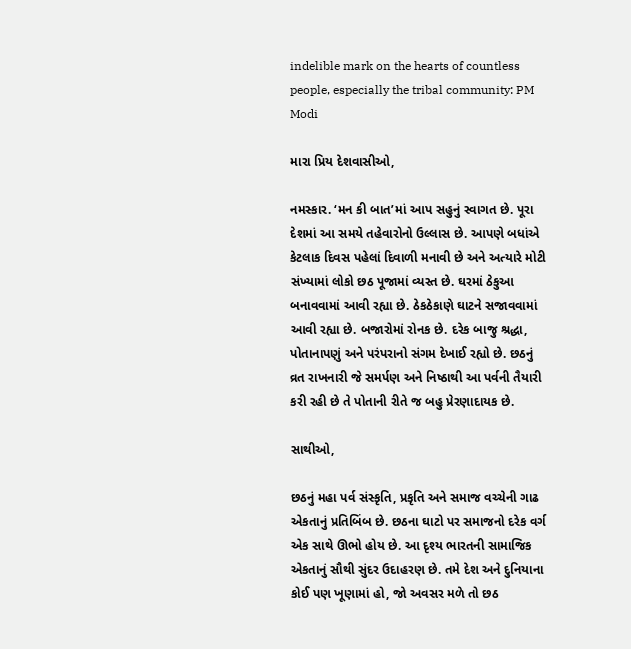indelible mark on the hearts of countless people, especially the tribal community: PM Modi

મારા પ્રિય દેશવાસીઓ,

નમસ્કાર. ‘મન કી બાત’માં આપ સહુનું સ્વાગત છે. પૂરા દેશમાં આ સમયે તહેવારોનો ઉલ્લાસ છે. આપણે બધાંએ કેટલાક દિવસ પહેલાં દિવાળી મનાવી છે અને અત્યારે મોટી સંખ્યામાં લોકો છઠ પૂજામાં વ્યસ્ત છે. ઘરમાં ઠેકુઆ બનાવવામાં આવી રહ્યા છે. ઠેકઠેકાણે ઘાટને સજાવવામાં આવી રહ્યા છે. બજારોમાં રોનક છે. દરેક બાજુ શ્રદ્ધા, પોતાનાપણું અને પરંપરાનો સંગમ દેખાઈ રહ્યો છે. છઠનું વ્રત રાખનારી જે સમર્પણ અને નિષ્ઠાથી આ પર્વની તૈયારી કરી રહી છે તે પોતાની રીતે જ બહુ પ્રેરણાદાયક છે.

સાથીઓ,

છઠનું મહા પર્વ સંસ્કૃતિ, પ્રકૃતિ અને સમાજ વચ્ચેની ગાઢ એકતાનું પ્રતિબિંબ છે. છઠના ઘાટો પર સમાજનો દરેક વર્ગ એક સાથે ઊભો હોય છે. આ દૃશ્ય ભારતની સામાજિક એકતાનું સૌથી સુંદર ઉદાહરણ છે. તમે દેશ અને દુનિયાના કોઈ પણ ખૂણામાં હો, જો અવસર મળે તો છઠ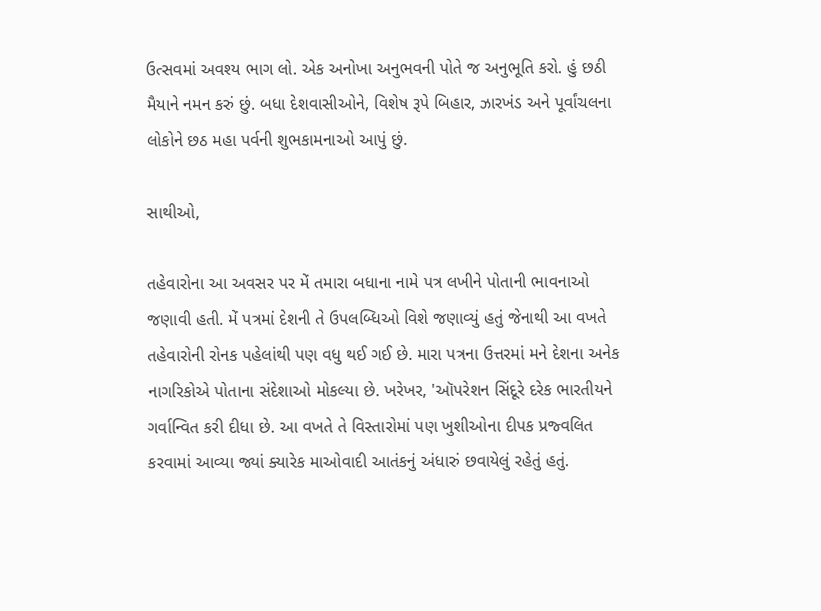ઉત્સવમાં અવશ્ય ભાગ લો. એક અનોખા અનુભવની પોતે જ અનુભૂતિ કરો. હું છઠી મૈયાને નમન કરું છું. બધા દેશવાસીઓને, વિશેષ રૂપે બિહાર, ઝારખંડ અને પૂર્વાંચલના લોકોને છઠ મહા પર્વની શુભકામનાઓ આપું છું.

સાથીઓ,

તહેવારોના આ અવસર પર મેં તમારા બધાના નામે પત્ર લખીને પોતાની ભાવનાઓ જણાવી હતી. મેં પત્રમાં દેશની તે ઉપલબ્ધિઓ વિશે જણાવ્યું હતું જેનાથી આ વખતે તહેવારોની રોનક પહેલાંથી પણ વધુ થઈ ગઈ છે. મારા પત્રના ઉત્તરમાં મને દેશના અનેક નાગરિકોએ પોતાના સંદેશાઓ મોકલ્યા છે. ખરેખર, 'ઑપરેશન સિંદૂરે દરેક ભારતીયને ગર્વાન્વિત કરી દીધા છે. આ વખતે તે વિસ્તારોમાં પણ ખુશીઓના દીપક પ્રજ્વલિત કરવામાં આવ્યા જ્યાં ક્યારેક માઓવાદી આતંકનું અંધારું છવાયેલું રહેતું હતું.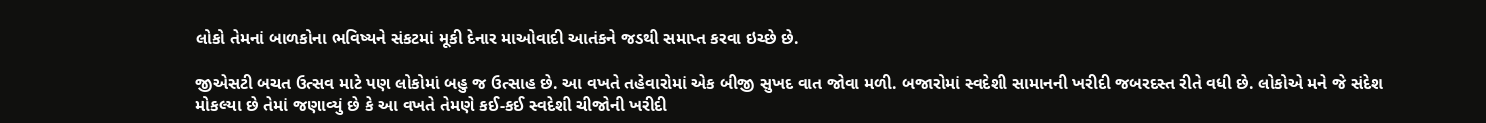લોકો તેમનાં બાળકોના ભવિષ્યને સંકટમાં મૂકી દેનાર માઓવાદી આતંકને જડથી સમાપ્ત કરવા ઇચ્છે છે.

જીએસટી બચત ઉત્સવ માટે પણ લોકોમાં બહુ જ ઉત્સાહ છે. આ વખતે તહેવારોમાં એક બીજી સુખદ વાત જોવા મળી. બજારોમાં સ્વદેશી સામાનની ખરીદી જબરદસ્ત રીતે વધી છે. લોકોએ મને જે સંદેશ મોકલ્યા છે તેમાં જણાવ્યું છે કે આ વખતે તેમણે કઈ-કઈ સ્વદેશી ચીજોની ખરીદી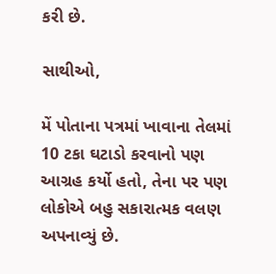કરી છે.

સાથીઓ,

મેં પોતાના પત્રમાં ખાવાના તેલમાં 10 ટકા ઘટાડો કરવાનો પણ આગ્રહ કર્યો હતો, તેના પર પણ લોકોએ બહુ સકારાત્મક વલણ અપનાવ્યું છે.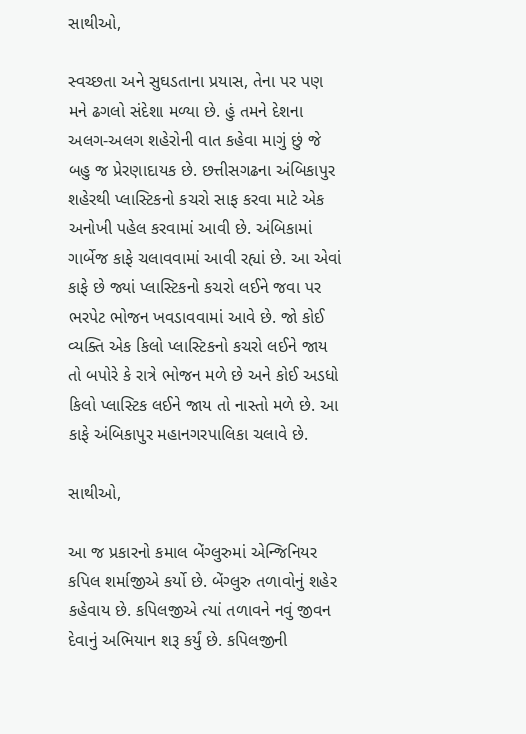સાથીઓ,

સ્વચ્છતા અને સુઘડતાના પ્રયાસ, તેના પર પણ મને ઢગલો સંદેશા મળ્યા છે. હું તમને દેશના અલગ-અલગ શહેરોની વાત કહેવા માગું છું જે બહુ જ પ્રેરણાદાયક છે. છત્તીસગઢના અંબિકાપુર શહેરથી પ્લાસ્ટિકનો કચરો સાફ કરવા માટે એક અનોખી પહેલ કરવામાં આવી છે. અંબિકામાં ગાર્બેજ કાફે ચલાવવામાં આવી રહ્યાં છે. આ એવાં કાફે છે જ્યાં પ્લાસ્ટિકનો કચરો લઈને જવા પર ભરપેટ ભોજન ખવડાવવામાં આવે છે. જો કોઈ વ્યક્તિ એક કિલો પ્લાસ્ટિકનો કચરો લઈને જાય તો બપોરે કે રાત્રે ભોજન મળે છે અને કોઈ અડધો કિલો પ્લાસ્ટિક લઈને જાય તો નાસ્તો મળે છે. આ કાફે અંબિકાપુર મહાનગરપાલિકા ચલાવે છે.

સાથીઓ,

આ જ પ્રકારનો કમાલ બેંગ્લુરુમાં એન્જિનિયર કપિલ શર્માજીએ કર્યો છે. બેંગ્લુરુ તળાવોનું શહેર કહેવાય છે. કપિલજીએ ત્યાં તળાવને નવું જીવન દેવાનું અભિયાન શરૂ કર્યું છે. કપિલજીની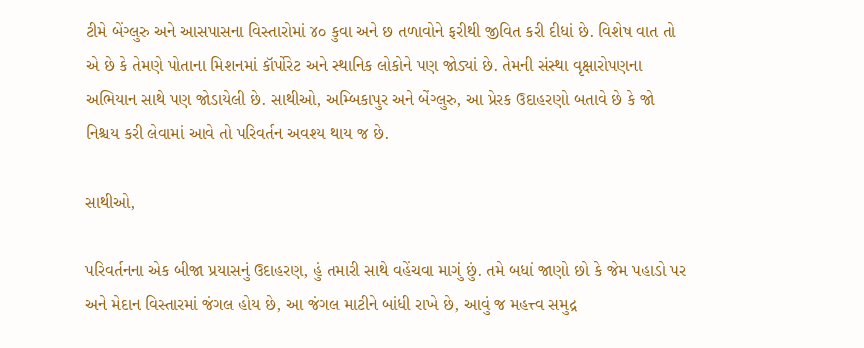ટીમે બેંગ્લુરુ અને આસપાસના વિસ્તારોમાં ૪૦ કુવા અને છ તળાવોને ફરીથી જીવિત કરી દીધાં છે. વિશેષ વાત તો એ છે કે તેમણે પોતાના મિશનમાં કૉર્પોરેટ અને સ્થાનિક લોકોને પણ જોડ્યાં છે. તેમની સંસ્થા વૃક્ષારોપણના અભિયાન સાથે પણ જોડાયેલી છે. સાથીઓ, અમ્બિકાપુર અને બેંગ્લુરુ, આ પ્રેરક ઉદાહરણો બતાવે છે કે જો નિશ્ચય કરી લેવામાં આવે તો પરિવર્તન અવશ્ય થાય જ છે.

સાથીઓ,

પરિવર્તનના એક બીજા પ્રયાસનું ઉદાહરણ, હું તમારી સાથે વહેંચવા માગું છું. તમે બધાં જાણો છો કે જેમ પહાડો પર અને મેદાન વિસ્તારમાં જંગલ હોય છે, આ જંગલ માટીને બાંધી રાખે છે, આવું જ મહત્ત્વ સમુદ્ર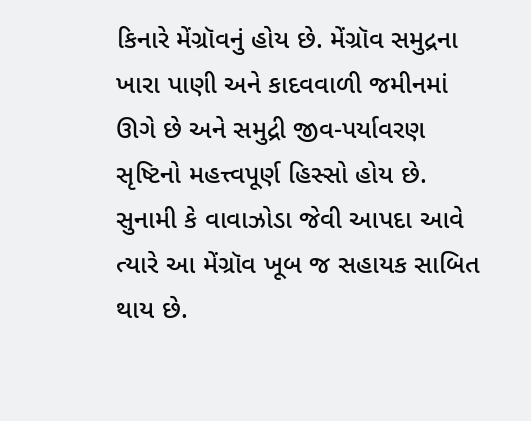કિનારે મેંગ્રૉવનું હોય છે. મેંગ્રૉવ સમુદ્રના ખારા પાણી અને કાદવવાળી જમીનમાં ઊગે છે અને સમુદ્રી જીવ-પર્યાવરણ સૃષ્ટિનો મહત્ત્વપૂર્ણ હિસ્સો હોય છે. સુનામી કે વાવાઝોડા જેવી આપદા આવે ત્યારે આ મેંગ્રૉવ ખૂબ જ સહાયક સાબિત થાય છે.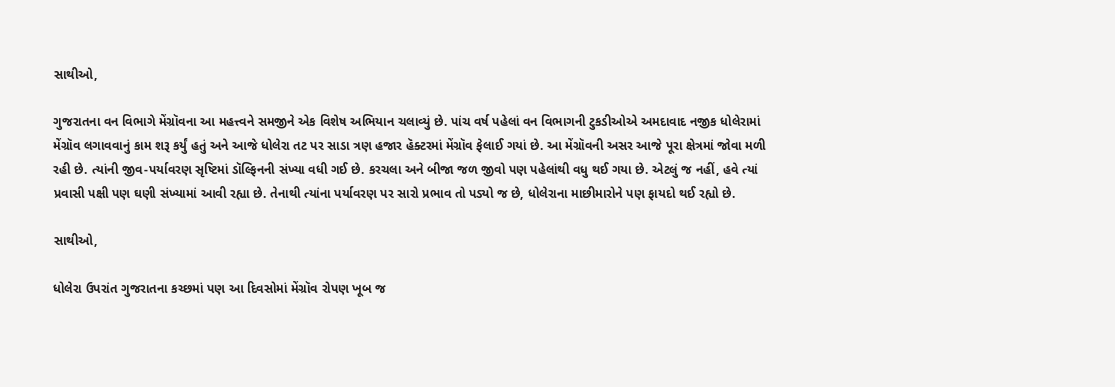સાથીઓ,

ગુજરાતના વન વિભાગે મેંગ્રૉવના આ મહત્ત્વને સમજીને એક વિશેષ અભિયાન ચલાવ્યું છે. પાંચ વર્ષ પહેલાં વન વિભાગની ટુકડીઓએ અમદાવાદ નજીક ધોલેરામાં મેંગ્રૉવ લગાવવાનું કામ શરૂ કર્યું હતું અને આજે ધોલેરા તટ પર સાડા ત્રણ હજાર હૅક્ટરમાં મેંગ્રૉવ ફેલાઈ ગયાં છે. આ મેંગ્રૉવની અસર આજે પૂરા ક્ષેત્રમાં જોવા મળી રહી છે. ત્યાંની જીવ-પર્યાવરણ સૃષ્ટિમાં ડૉલ્ફિનની સંખ્યા વધી ગઈ છે. કરચલા અને બીજા જળ જીવો પણ પહેલાંથી વધુ થઈ ગયા છે. એટલું જ નહીં, હવે ત્યાં પ્રવાસી પક્ષી પણ ઘણી સંખ્યામાં આવી રહ્યા છે. તેનાથી ત્યાંના પર્યાવરણ પર સારો પ્રભાવ તો પડ્યો જ છે, ધોલેરાના માછીમારોને પણ ફાયદો થઈ રહ્યો છે.

સાથીઓ,

ધોલેરા ઉપરાંત ગુજરાતના કચ્છમાં પણ આ દિવસોમાં મેંગ્રૉવ રોપણ ખૂબ જ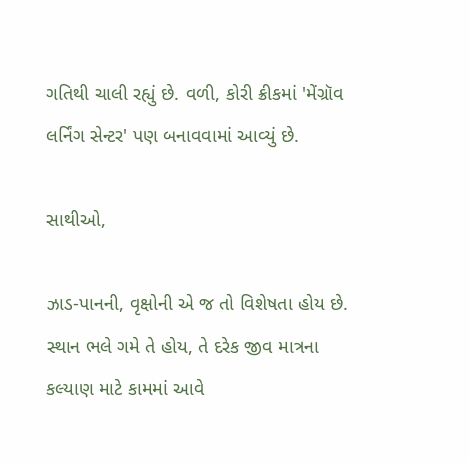ગતિથી ચાલી રહ્યું છે. વળી, કોરી ક્રીકમાં 'મેંગ્રૉવ લર્નિંગ સેન્ટર' પણ બનાવવામાં આવ્યું છે.

સાથીઓ,

ઝાડ-પાનની, વૃક્ષોની એ જ તો વિશેષતા હોય છે. સ્થાન ભલે ગમે તે હોય, તે દરેક જીવ માત્રના કલ્યાણ માટે કામમાં આવે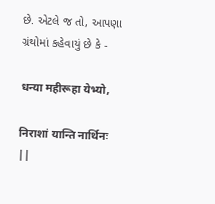છે. એટલે જ તો, આપણા ગ્રંથોમાં કહેવાયું છે કે -

धन्या महीरूहा येभ्यो,

निराशां यान्ति नार्थिनः ||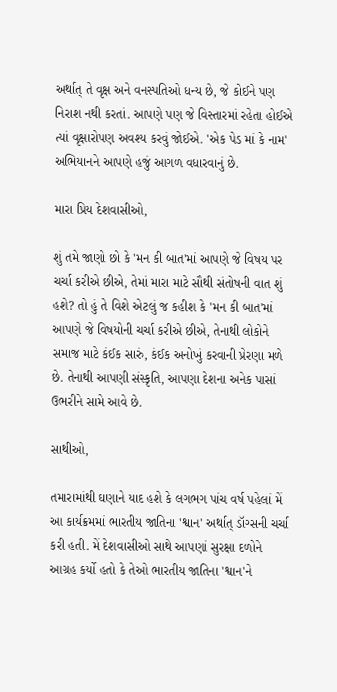અર્થાત્ તે વૃક્ષ અને વનસ્પતિઓ ધન્ય છે, જે કોઈને પણ નિરાશ નથી કરતાં. આપણે પણ જે વિસ્તારમાં રહેતા હોઈએ ત્યાં વૃક્ષારોપણ અવશ્ય કરવું જોઈએ. 'એક પેડ માં કે નામ' અભિયાનને આપણે હજું આગળ વધારવાનું છે.

મારા પ્રિય દેશવાસીઓ,

શું તમે જાણો છો કે 'મન કી બાત'માં આપણે જે વિષય પર ચર્ચા કરીએ છીએ, તેમાં મારા માટે સૌથી સંતોષની વાત શું હશે? તો હું તે વિશે એટલું જ કહીશ કે 'મન કી બાત'માં આપણે જે વિષયોની ચર્ચા કરીએ છીએ, તેનાથી લોકોને સમાજ માટે કંઈક સારું, કંઈક અનોખું કરવાની પ્રેરણા મળે છે. તેનાથી આપણી સંસ્કૃતિ, આપણા દેશના અનેક પાસાં ઉભરીને સામે આવે છે.

સાથીઓ,

તમારામાંથી ઘણાને યાદ હશે કે લગભગ પાંચ વર્ષ પહેલાં મેં આ કાર્યક્રમમાં ભારતીય જાતિના 'શ્વાન' અર્થાત્ ડૉગ્સની ચર્ચા કરી હતી. મેં દેશવાસીઓ સાથે આપણાં સુરક્ષા દળોને આગ્રહ કર્યો હતો કે તેઓ ભારતીય જાતિના 'શ્વાન'ને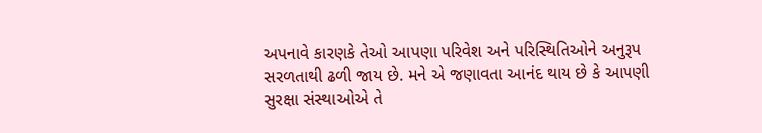અપનાવે કારણકે તેઓ આપણા પરિવેશ અને પરિસ્થિતિઓને અનુરૂપ સરળતાથી ઢળી જાય છે. મને એ જણાવતા આનંદ થાય છે કે આપણી સુરક્ષા સંસ્થાઓએ તે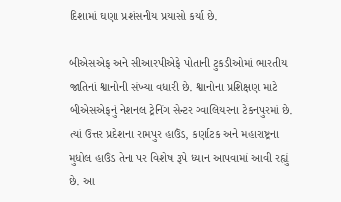દિશામાં ઘણા પ્રશંસનીય પ્રયાસો કર્યા છે.

બીએસએફ અને સીઆરપીએફે પોતાની ટુકડીઓમાં ભારતીય જાતિનાં શ્વાનોની સંખ્યા વધારી છે. શ્વાનોના પ્રશિક્ષણ માટે બીએસએફનું નેશનલ ટ્રેનિંગ સેન્ટર ગ્વાલિયરના ટેકનપુરમાં છે. ત્યાં ઉત્તર પ્રદેશના રામપુર હાઉંડ, કર્ણાટક અને મહારાષ્ટ્રના મુધોલ હાઉંડ તેના પર વિશેષ રૂપે ધ્યાન આપવામાં આવી રહ્યું છે. આ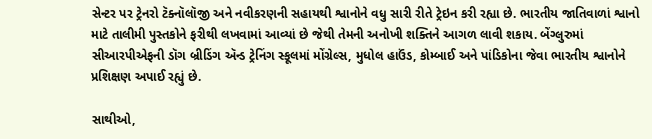સેન્ટર પર ટ્રેનરો ટૅક્નૉલૉજી અને નવીકરણની સહાયથી શ્વાનોને વધુ સારી રીતે ટ્રેઇન કરી રહ્યા છે. ભારતીય જાતિવાળાં શ્વાનો માટે તાલીમી પુસ્તકોને ફરીથી લખવામાં આવ્યાં છે જેથી તેમની અનોખી શક્તિને આગળ લાવી શકાય. બેંગ્લુરુમાં સીઆરપીએફની ડૉગ બ્રીડિંગ ઍન્ડ ટ્રેનિંગ સ્કૂલમાં મોંગ્રેલ્સ, મુધોલ હાઉંડ, કોમ્બાઈ અને પાંડિકોના જેવા ભારતીય શ્વાનોને પ્રશિક્ષણ અપાઈ રહ્યું છે.

સાથીઓ,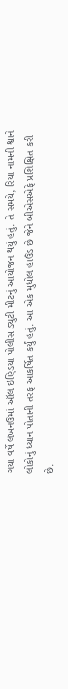ગયા વર્ષે લખનઉમાં ઑલ ઇણ્ડિયા પોલીસ ડ્યુટી મીટનું આયોજન થયું હતું. તે સમયે, રિયા નામની શ્વાને લોકોનું ધ્યાન પોતાની તરફ આકર્ષિત કર્યું હતું. આ એક મુધોલ હાઉંડ છે જેને બીએસએફે પ્રશિક્ષિત કરી છે.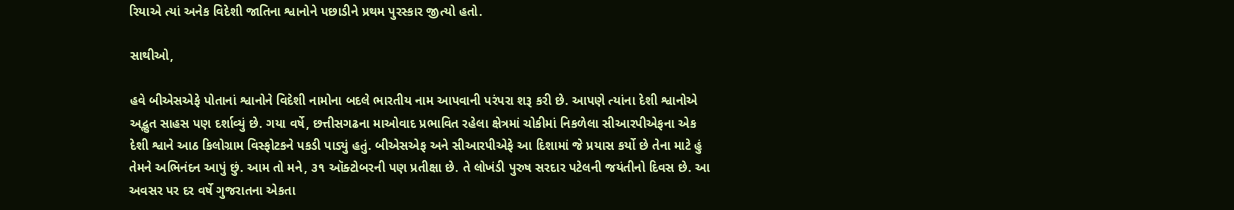રિયાએ ત્યાં અનેક વિદેશી જાતિના શ્વાનોને પછાડીને પ્રથમ પુરસ્કાર જીત્યો હતો.

સાથીઓ,

હવે બીએસએફે પોતાનાં શ્વાનોને વિદેશી નામોના બદલે ભારતીય નામ આપવાની પરંપરા શરૂ કરી છે. આપણે ત્યાંના દેશી શ્વાનોએ અદ્ભુત સાહસ પણ દર્શાવ્યું છે. ગયા વર્ષે, છત્તીસગઢના માઓવાદ પ્રભાવિત રહેલા ક્ષેત્રમાં ચોકીમાં નિકળેલા સીઆરપીએફના એક દેશી શ્વાને આઠ કિલોગ્રામ વિસ્ફોટકને પકડી પાડ્યું હતું. બીએસએફ અને સીઆરપીએફે આ દિશામાં જે પ્રયાસ કર્યો છે તેના માટે હું તેમને અભિનંદન આપું છું. આમ તો મને, ૩૧ ઑક્ટોબરની પણ પ્રતીક્ષા છે. તે લોખંડી પુરુષ સરદાર પટેલની જયંતીનો દિવસ છે. આ અવસર પર દર વર્ષે ગુજરાતના એકતા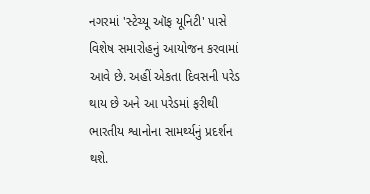નગરમાં 'સ્ટેચ્યૂ ઑફ યૂનિટી' પાસે વિશેષ સમારોહનું આયોજન કરવામાં આવે છે. અહીં એકતા દિવસની પરેડ થાય છે અને આ પરેડમાં ફરીથી ભારતીય શ્વાનોના સામર્થ્યનું પ્રદર્શન થશે.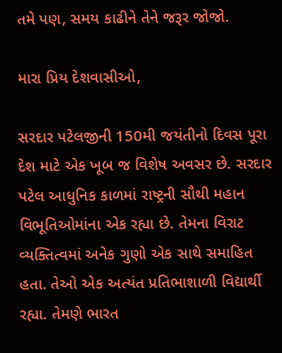તમે પણ, સમય કાઢીને તેને જરૂર જોજો.

મારા પ્રિય દેશવાસીઓ,

સરદાર પટેલજીની 150મી જયંતીનો દિવસ પૂરા દેશ માટે એક ખૂબ જ વિશેષ અવસર છે. સરદાર પટેલ આધુનિક કાળમાં રાષ્ટ્રની સૌથી મહાન વિભૂતિઓમાંના એક રહ્યા છે. તેમના વિરાટ વ્યક્તિત્વમાં અનેક ગુણો એક સાથે સમાહિત હતા. તેઓ એક અત્યંત પ્રતિભાશાળી વિદ્યાર્થી રહ્યા. તેમણે ભારત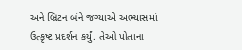અને બ્રિટન બંને જગ્યાએ અભ્યાસમાં ઉત્કૃષ્ટ પ્રદર્શન કર્યું. તેઓ પોતાના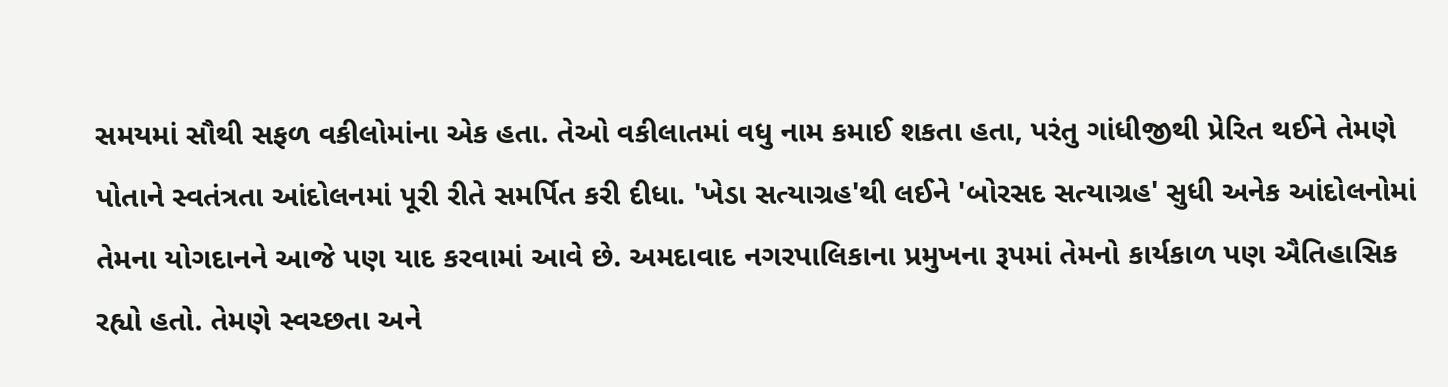સમયમાં સૌથી સફળ વકીલોમાંના એક હતા. તેઓ વકીલાતમાં વધુ નામ કમાઈ શકતા હતા, પરંતુ ગાંધીજીથી પ્રેરિત થઈને તેમણે પોતાને સ્વતંત્રતા આંદોલનમાં પૂરી રીતે સમર્પિત કરી દીધા. 'ખેડા સત્યાગ્રહ'થી લઈને 'બોરસદ સત્યાગ્રહ' સુધી અનેક આંદોલનોમાં તેમના યોગદાનને આજે પણ યાદ કરવામાં આવે છે. અમદાવાદ નગરપાલિકાના પ્રમુખના રૂપમાં તેમનો કાર્યકાળ પણ ઐતિહાસિક રહ્યો હતો. તેમણે સ્વચ્છતા અને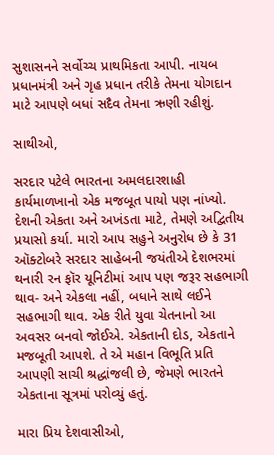સુશાસનને સર્વોચ્ચ પ્રાથમિકતા આપી. નાયબ પ્રધાનમંત્રી અને ગૃહ પ્રધાન તરીકે તેમના યોગદાન માટે આપણે બધાં સદૈવ તેમના ઋણી રહીશું.

સાથીઓ,

સરદાર પટેલે ભારતના અમલદારશાહી કાર્યમાળખાનો એક મજબૂત પાયો પણ નાંખ્યો. દેશની એકતા અને અખંડતા માટે, તેમણે અદ્વિતીય પ્રયાસો કર્યા. મારો આપ સહુને અનુરોધ છે કે 31 ઑક્ટોબરે સરદાર સાહેબની જયંતીએ દેશભરમાં થનારી રન ફૉર યૂનિટીમાં આપ પણ જરૂર સહભાગી થાવ- અને એકલા નહીં, બધાને સાથે લઈને સહભાગી થાવ. એક રીતે યુવા ચેતનાનો આ અવસર બનવો જોઈએ. એકતાની દોડ, એકતાને મજબૂતી આપશે. તે એ મહાન વિભૂતિ પ્રતિ આપણી સાચી શ્રદ્ધાંજલી છે, જેમણે ભારતને એકતાના સૂત્રમાં પરોવ્યું હતું.

મારા પ્રિય દેશવાસીઓ,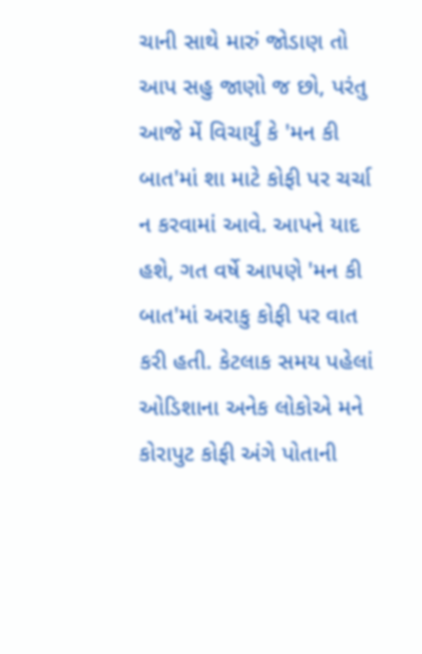ચાની સાથે મારું જોડાણ તો આપ સહુ જાણો જ છો, પરંતુ આજે મેં વિચાર્યું કે 'મન કી બાત'માં શા માટે કોફી પર ચર્ચા ન કરવામાં આવે. આપને યાદ હશે, ગત વર્ષે આપણે 'મન કી બાત'માં અરાકુ કોફી પર વાત કરી હતી. કેટલાક સમય પહેલાં ઓડિશાના અનેક લોકોએ મને કોરાપુટ કોફી અંગે પોતાની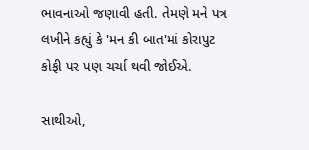ભાવનાઓ જણાવી હતી. તેમણે મને પત્ર લખીને કહ્યું કે 'મન કી બાત'માં કોરાપુટ કોફી પર પણ ચર્ચા થવી જોઈએ.

સાથીઓ,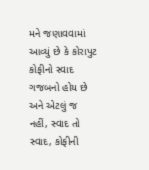મને જણાવવામાં આવ્યું છે કે કોરાપુટ કોફીનો સ્વાદ ગજબનો હોય છે અને એટલું જ નહીં, સ્વાદ તો સ્વાદ, કોફીની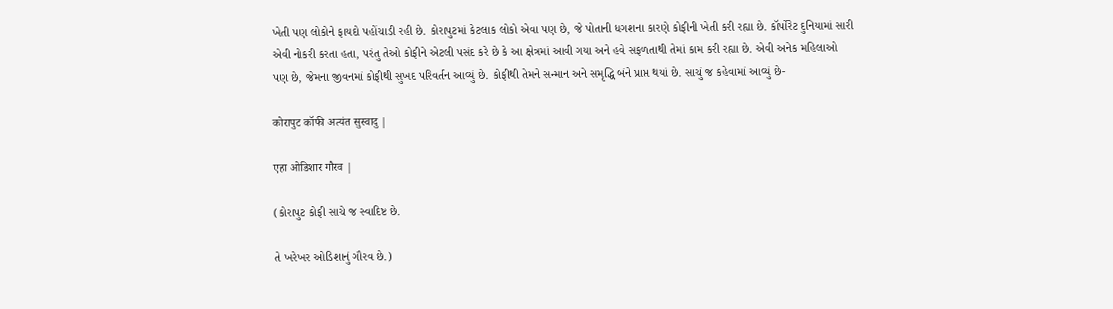ખેતી પણ લોકોને ફાયદો પહોંચાડી રહી છે. કોરાપુટમાં કેટલાક લોકો એવા પણ છે, જે પોતાની ધગશના કારણે કોફીની ખેતી કરી રહ્યા છે. કૉર્પોરેટ દુનિયામાં સારી એવી નોકરી કરતા હતા, પરંતુ તેઓ કોફીને એટલી પસંદ કરે છે કે આ ક્ષેત્રમાં આવી ગયા અને હવે સફળતાથી તેમાં કામ કરી રહ્યા છે. એવી અનેક મહિલાઓ પણ છે, જેમના જીવનમાં કોફીથી સુખદ પરિવર્તન આવ્યું છે. કોફીથી તેમને સન્માન અને સમૃદ્ધિ બંને પ્રાપ્ત થયાં છે. સાચું જ કહેવામાં આવ્યું છે-

कोरापुट कॉफी अत्यंत सुस्वादु |

एहा ओडिशार गौरव |

(કોરાપુટ કોફી સાચે જ સ્વાદિષ્ટ છે.

તે ખરેખર ઓડિશાનું ગૌરવ છે.)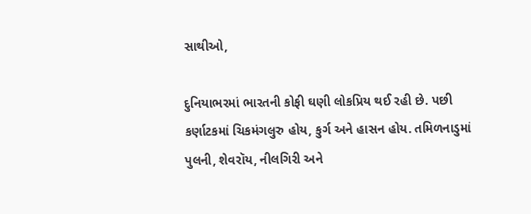સાથીઓ,

દુનિયાભરમાં ભારતની કોફી ઘણી લોકપ્રિય થઈ રહી છે. પછી કર્ણાટકમાં ચિકમંગલુરુ હોય, કુર્ગ અને હાસન હોય. તમિળનાડુમાં પુલની, શેવરૉય, નીલગિરી અને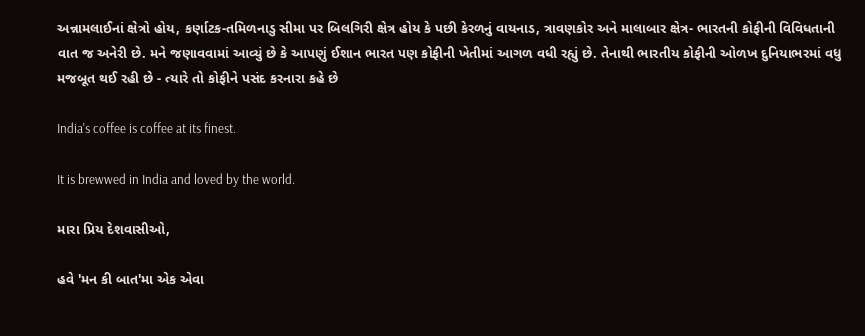અન્નામલાઈનાં ક્ષેત્રો હોય, કર્ણાટક-તમિળનાડુ સીમા પર બિલગિરી ક્ષેત્ર હોય કે પછી કેરળનું વાયનાડ, ત્રાવણકોર અને માલાબાર ક્ષેત્ર- ભારતની કોફીની વિવિધતાની વાત જ અનેરી છે. મને જણાવવામાં આવ્યું છે કે આપણું ઈશાન ભારત પણ કોફીની ખેતીમાં આગળ વધી રહ્યું છે. તેનાથી ભારતીય કોફીની ઓળખ દુનિયાભરમાં વધુ મજબૂત થઈ રહી છે - ત્યારે તો કોફીને પસંદ કરનારા કહે છે

India's coffee is coffee at its finest.

It is brewwed in India and loved by the world.

મારા પ્રિય દેશવાસીઓ,

હવે 'મન કી બાત'મા એક એવા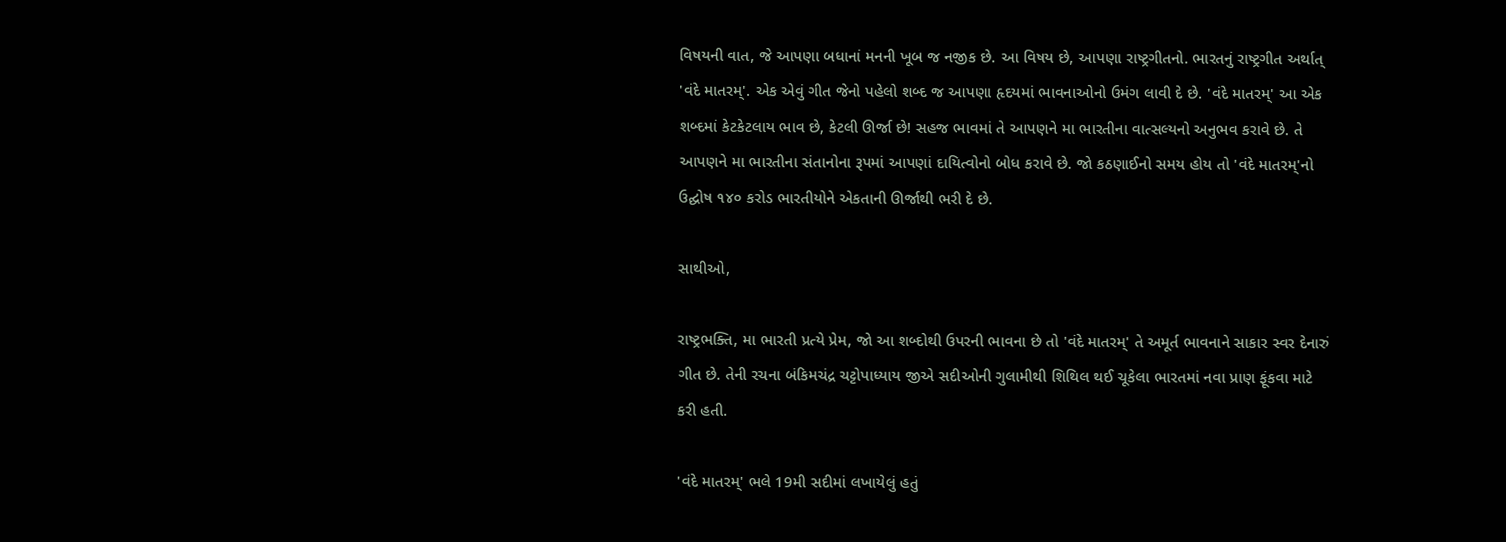વિષયની વાત, જે આપણા બધાનાં મનની ખૂબ જ નજીક છે. આ વિષય છે, આપણા રાષ્ટ્રગીતનો. ભારતનું રાષ્ટ્રગીત અર્થાત્ 'વંદે માતરમ્'. એક એવું ગીત જેનો પહેલો શબ્દ જ આપણા હૃદયમાં ભાવનાઓનો ઉમંગ લાવી દે છે. 'વંદે માતરમ્' આ એક શબ્દમાં કેટકેટલાય ભાવ છે, કેટલી ઊર્જા છે! સહજ ભાવમાં તે આપણને મા ભારતીના વાત્સલ્યનો અનુભવ કરાવે છે. તે આપણને મા ભારતીના સંતાનોના રૂપમાં આપણાં દાયિત્વોનો બોધ કરાવે છે. જો કઠણાઈનો સમય હોય તો 'વંદે માતરમ્'નો ઉદ્ઘોષ ૧૪૦ કરોડ ભારતીયોને એકતાની ઊર્જાથી ભરી દે છે.

સાથીઓ,

રાષ્ટ્રભક્તિ, મા ભારતી પ્રત્યે પ્રેમ, જો આ શબ્દોથી ઉપરની ભાવના છે તો 'વંદે માતરમ્' તે અમૂર્ત ભાવનાને સાકાર સ્વર દેનારું ગીત છે. તેની રચના બંકિમચંદ્ર ચટ્ટોપાધ્યાય જીએ સદીઓની ગુલામીથી શિથિલ થઈ ચૂકેલા ભારતમાં નવા પ્રાણ ફૂંકવા માટે કરી હતી.

'વંદે માતરમ્' ભલે 19મી સદીમાં લખાયેલું હતું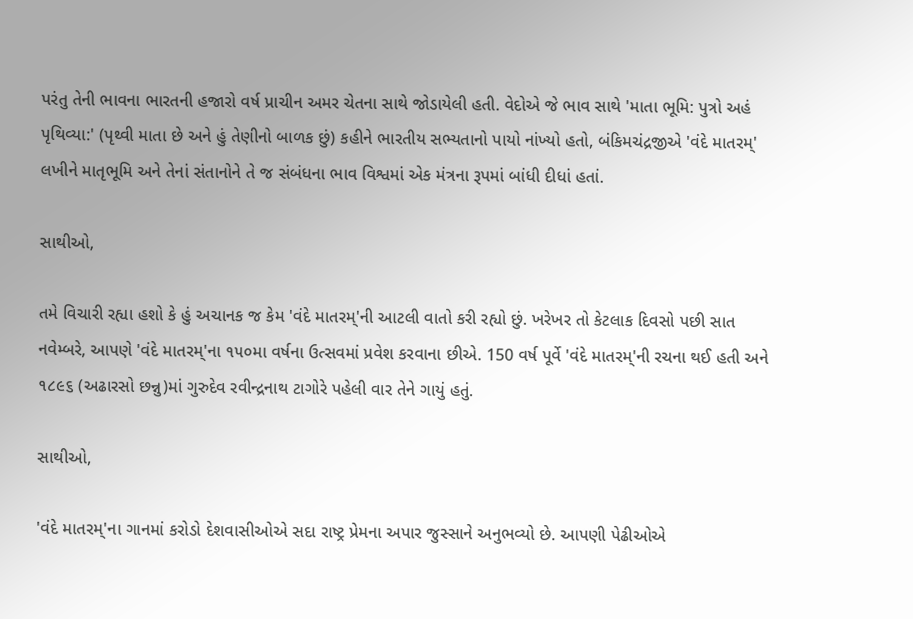પરંતુ તેની ભાવના ભારતની હજારો વર્ષ પ્રાચીન અમર ચેતના સાથે જોડાયેલી હતી. વેદોએ જે ભાવ સાથે 'માતા ભૂમિ: પુત્રો અહં પૃથિવ્યા:' (પૃથ્વી માતા છે અને હું તેણીનો બાળક છું) કહીને ભારતીય સભ્યતાનો પાયો નાંખ્યો હતો, બંકિમચંદ્રજીએ 'વંદે માતરમ્' લખીને માતૃભૂમિ અને તેનાં સંતાનોને તે જ સંબંધના ભાવ વિશ્વમાં એક મંત્રના રૂપમાં બાંધી દીધાં હતાં.

સાથીઓ,

તમે વિચારી રહ્યા હશો કે હું અચાનક જ કેમ 'વંદે માતરમ્'ની આટલી વાતો કરી રહ્યો છું. ખરેખર તો કેટલાક દિવસો પછી સાત નવેમ્બરે, આપણે 'વંદે માતરમ્'ના ૧૫૦મા વર્ષના ઉત્સવમાં પ્રવેશ કરવાના છીએ. 150 વર્ષ પૂર્વે 'વંદે માતરમ્'ની રચના થઈ હતી અને ૧૮૯૬ (અઢારસો છન્નુ)માં ગુરુદેવ રવીન્દ્રનાથ ટાગોરે પહેલી વાર તેને ગાયું હતું.

સાથીઓ,

'વંદે માતરમ્'ના ગાનમાં કરોડો દેશવાસીઓએ સદા રાષ્ટ્ર પ્રેમના અપાર જુસ્સાને અનુભવ્યો છે. આપણી પેઢીઓએ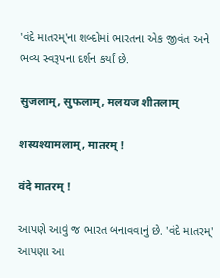'વંદે માતરમ્'ના શબ્દોમાં ભારતના એક જીવંત અને ભવ્ય સ્વરૂપના દર્શન કર્યાં છે.

सुजलाम्, सुफलाम्, मलयज शीतलाम्

शस्यश्यामलाम्, मातरम् !

वंदे मातरम् !

આપણે આવું જ ભારત બનાવવાનું છે. 'વંદે માતરમ્' આપણા આ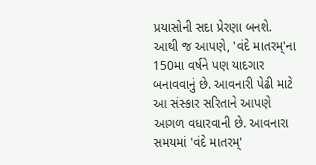પ્રયાસોની સદા પ્રેરણા બનશે. આથી જ આપણે, 'વંદે માતરમ્'ના 150મા વર્ષને પણ યાદગાર બનાવવાનું છે. આવનારી પેઢી માટે આ સંસ્કાર સરિતાને આપણે આગળ વધારવાની છે. આવનારા સમયમાં 'વંદે માતરમ્'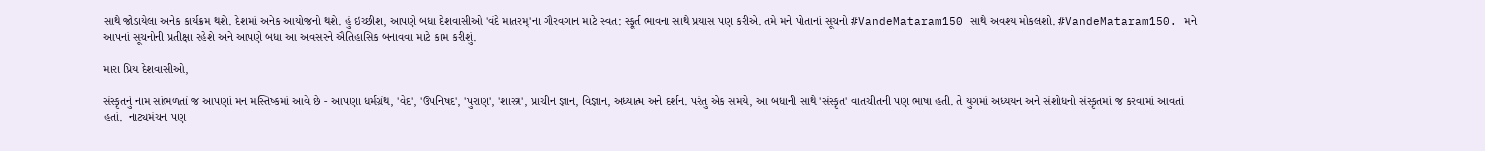સાથે જોડાયેલા અનેક કાર્યક્રમ થશે. દેશમાં અનેક આયોજનો થશે. હું ઇચ્છીશ, આપણે બધા દેશવાસીઓ 'વંદે માતરમ્'ના ગૌરવગાન માટે સ્વત: સ્ફૂર્ત ભાવના સાથે પ્રયાસ પણ કરીએ. તમે મને પોતાનાં સૂચનો #VandeMataram150 સાથે અવશ્ય મોકલશો. #VandeMataram150. મને આપનાં સૂચનોની પ્રતીક્ષા રહેશે અને આપણે બધા આ અવસરને ઐતિહાસિક બનાવવા માટે કામ કરીશું.

મારા પ્રિય દેશવાસીઓ,

સંસ્કૃતનું નામ સાંભળતાં જ આપણાં મન મસ્તિષ્કમાં આવે છે - આપણા ધર્મગ્રંથ, 'વેદ', 'ઉપનિષદ', 'પુરાણ', 'શાસ્ત્ર', પ્રાચીન જ્ઞાન, વિજ્ઞાન, અધ્યાત્મ અને દર્શન. પરંતુ એક સમયે, આ બધાની સાથે 'સંસ્કૃત' વાતચીતની પણ ભાષા હતી. તે યુગમાં અધ્યયન અને સંશોધનો સંસ્કૃતમાં જ કરવામાં આવતાં હતાં.  નાટ્યમંચન પણ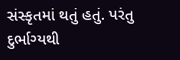સંસ્કૃતમાં થતું હતું. પરંતુ દુર્ભાગ્યથી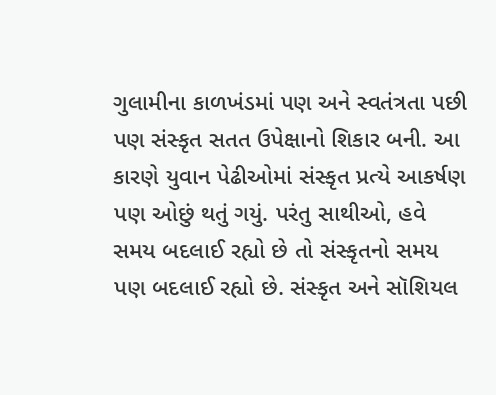ગુલામીના કાળખંડમાં પણ અને સ્વતંત્રતા પછી પણ સંસ્કૃત સતત ઉપેક્ષાનો શિકાર બની. આ કારણે યુવાન પેઢીઓમાં સંસ્કૃત પ્રત્યે આકર્ષણ પણ ઓછું થતું ગયું. પરંતુ સાથીઓ, હવે સમય બદલાઈ રહ્યો છે તો સંસ્કૃતનો સમય પણ બદલાઈ રહ્યો છે. સંસ્કૃત અને સૉશિયલ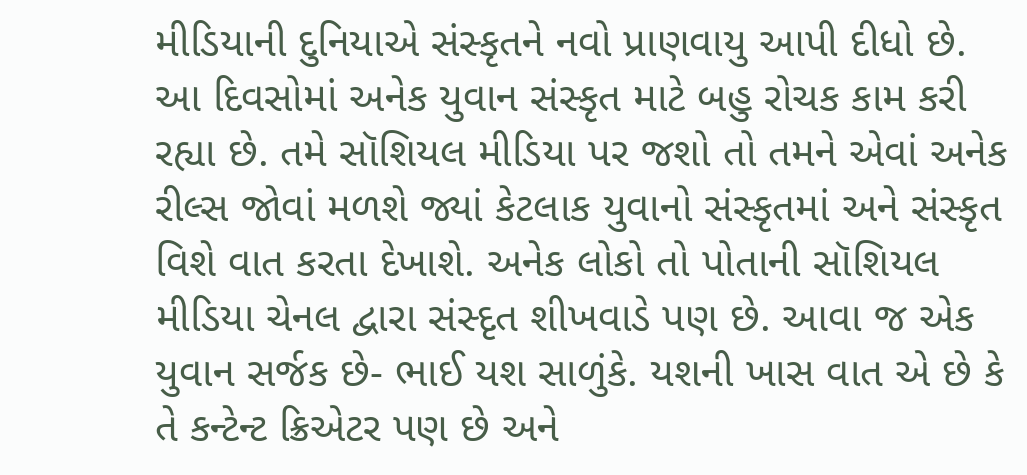મીડિયાની દુનિયાએ સંસ્કૃતને નવો પ્રાણવાયુ આપી દીધો છે. આ દિવસોમાં અનેક યુવાન સંસ્કૃત માટે બહુ રોચક કામ કરી રહ્યા છે. તમે સૉશિયલ મીડિયા પર જશો તો તમને એવાં અનેક રીલ્સ જોવાં મળશે જ્યાં કેટલાક યુવાનો સંસ્કૃતમાં અને સંસ્કૃત વિશે વાત કરતા દેખાશે. અનેક લોકો તો પોતાની સૉશિયલ મીડિયા ચેનલ દ્વારા સંસ્દૃત શીખવાડે પણ છે. આવા જ એક યુવાન સર્જક છે- ભાઈ યશ સાળુંકે. યશની ખાસ વાત એ છે કે તે કન્ટેન્ટ ક્રિએટર પણ છે અને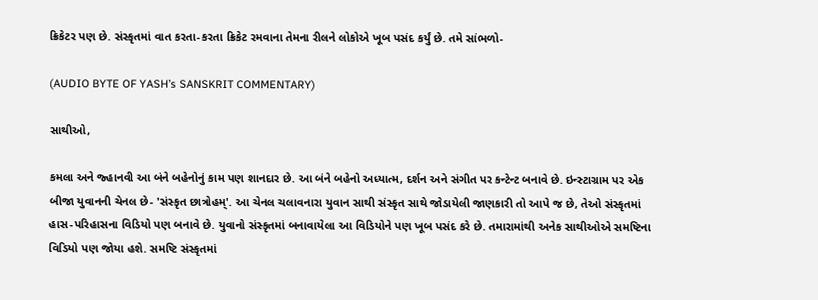ક્રિકેટર પણ છે. સંસ્કૃતમાં વાત કરતા-કરતા ક્રિકેટ રમવાના તેમના રીલને લોકોએ ખૂબ પસંદ કર્યું છે. તમે સાંભળો-

(AUDIO BYTE OF YASH’s SANSKRIT COMMENTARY)

સાથીઓ,

કમલા અને જ્હાનવી આ બંને બહેનોનું કામ પણ શાનદાર છે. આ બંને બહેનો અધ્યાત્મ, દર્શન અને સંગીત પર કન્ટેન્ટ બનાવે છે. ઇન્સ્ટાગ્રામ પર એક બીજા યુવાનની ચેનલ છે- 'સંસ્કૃત છાત્રોહમ્'. આ ચેનલ ચલાવનારા યુવાન સાથી સંસ્કૃત સાથે જોડાયેલી જાણકારી તો આપે જ છે, તેઓ સંસ્કૃતમાં હાસ-પરિહાસના વિડિયો પણ બનાવે છે. યુવાનો સંસ્કૃતમાં બનાવાયેલા આ વિડિયોને પણ ખૂબ પસંદ કરે છે. તમારામાંથી અનેક સાથીઓએ સમષ્ટિના વિડિયો પણ જોયા હશે. સમષ્ટિ સંસ્કૃતમાં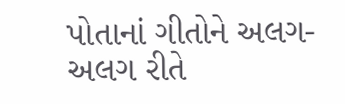પોતાનાં ગીતોને અલગ-અલગ રીતે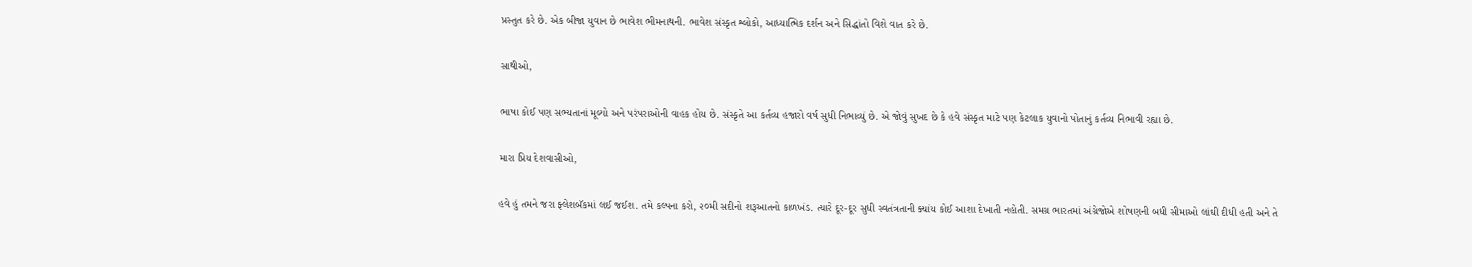પ્રસ્તુત કરે છે. એક બીજા યુવાન છે ભાવેશ ભીમનાથની. ભાવેશ સંસ્કૃત શ્લોકો, આધ્યાત્મિક દર્શન અને સિદ્ધાંતો વિશે વાત કરે છે.

સાથીઓ,

ભાષા કોઈ પણ સભ્યતાનાં મૂલ્યો અને પરંપરાઓની વાહક હોય છે. સંસ્કૃતે આ કર્તવ્ય હજારો વર્ષ સુધી નિભાવ્યું છે. એ જોવું સુખદ છે કે હવે સંસ્કૃત માટે પણ કેટલાક યુવાનો પોતાનું કર્તવ્ય નિભાવી રહ્યા છે.

મારા પ્રિય દેશવાસીઓ,

હવે હું તમને જરા ફ્લેશબૅકમાં લઈ જઈશ. તમે કલ્પના કરો, ૨૦મી સદીનો શરૂઆતનો કાળખંડ. ત્યારે દૂર-દૂર સુધી સ્વતંત્રતાની ક્યાંય કોઈ આશા દેખાતી નહોતી. સમગ્ર ભારતમાં અંગ્રેજોએ શોષણની બધી સીમાઓ લાંઘી દીધી હતી અને તે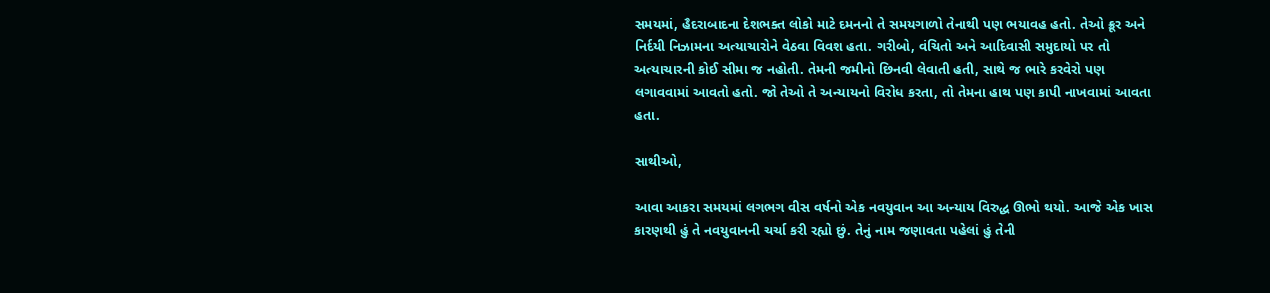સમયમાં, હૈદરાબાદના દેશભક્ત લોકો માટે દમનનો તે સમયગાળો તેનાથી પણ ભયાવહ હતો. તેઓ ક્રૂર અને નિર્દયી નિઝામના અત્યાચારોને વેઠવા વિવશ હતા. ગરીબો, વંચિતો અને આદિવાસી સમુદાયો પર તો અત્યાચારની કોઈ સીમા જ નહોતી. તેમની જમીનો છિનવી લેવાતી હતી, સાથે જ ભારે કરવેરો પણ લગાવવામાં આવતો હતો. જો તેઓ તે અન્યાયનો વિરોધ કરતા, તો તેમના હાથ પણ કાપી નાખવામાં આવતા હતા.

સાથીઓ,

આવા આકરા સમયમાં લગભગ વીસ વર્ષનો એક નવયુવાન આ અન્યાય વિરુદ્ધ ઊભો થયો. આજે એક ખાસ કારણથી હું તે નવયુવાનની ચર્ચા કરી રહ્યો છું. તેનું નામ જણાવતા પહેલાં હું તેની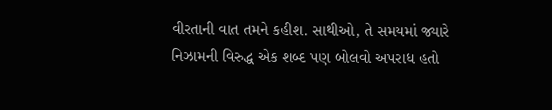વીરતાની વાત તમને કહીશ. સાથીઓ, તે સમયમાં જ્યારે નિઝામની વિરુદ્ધ એક શબ્દ પણ બોલવો અપરાધ હતો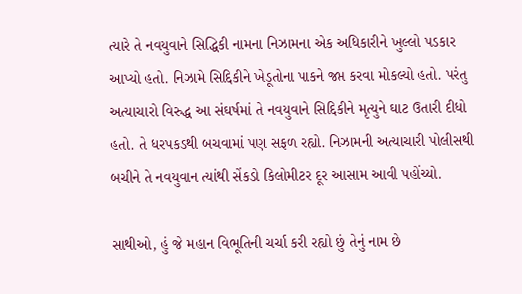ત્યારે તે નવયુવાને સિદ્ધિકી નામના નિઝામના એક અધિકારીને ખુલ્લો પડકાર આપ્યો હતો. નિઝામે સિદ્દિકીને ખેડૂતોના પાકને જપ્ત કરવા મોકલ્યો હતો. પરંતુ અત્યાચારો વિરુદ્ધ આ સંઘર્ષમાં તે નવયુવાને સિદ્દિકીને મૃત્યુને ઘાટ ઉતારી દીધો હતો. તે ધરપકડથી બચવામાં પણ સફળ રહ્યો. નિઝામની અત્યાચારી પોલીસથી બચીને તે નવયુવાન ત્યાંથી સેંકડો કિલોમીટર દૂર આસામ આવી પહોંચ્યો.

સાથીઓ, હું જે મહાન વિભૂતિની ચર્ચા કરી રહ્યો છું તેનું નામ છે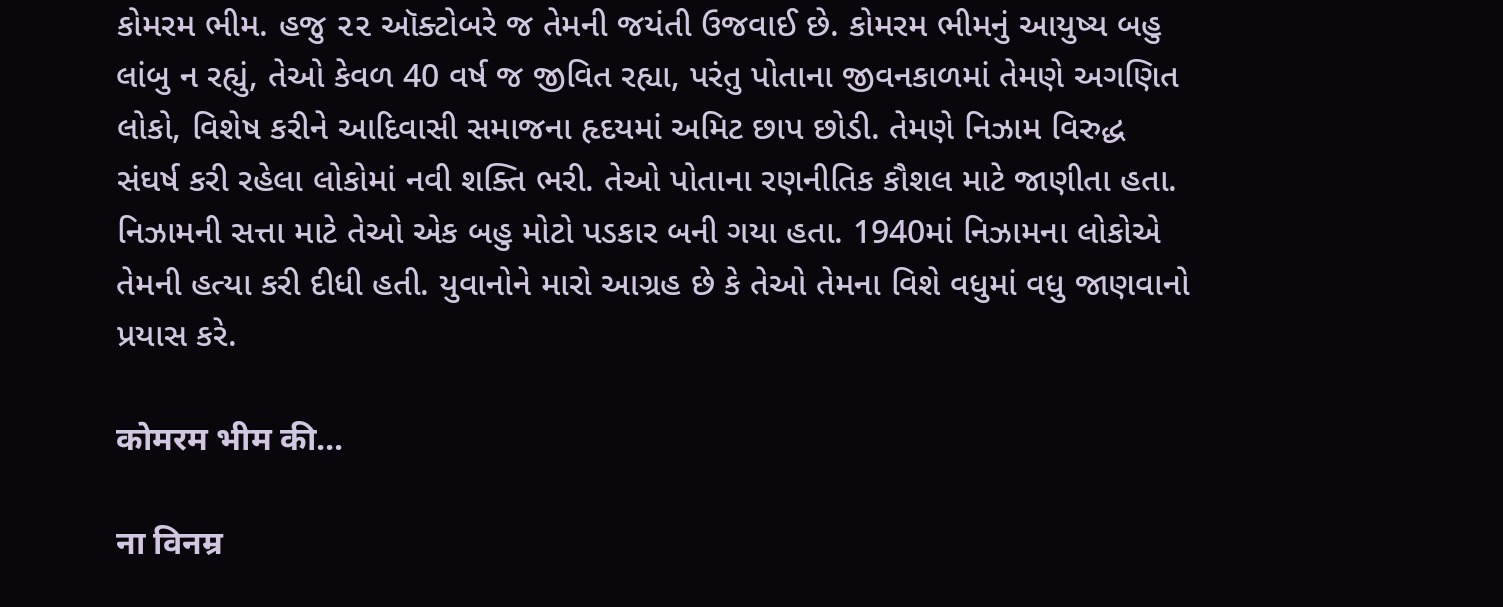કોમરમ ભીમ. હજુ ૨૨ ઑક્ટોબરે જ તેમની જયંતી ઉજવાઈ છે. કોમરમ ભીમનું આયુષ્ય બહુ લાંબુ ન રહ્યું, તેઓ કેવળ 40 વર્ષ જ જીવિત રહ્યા, પરંતુ પોતાના જીવનકાળમાં તેમણે અગણિત લોકો, વિશેષ કરીને આદિવાસી સમાજના હૃદયમાં અમિટ છાપ છોડી. તેમણે નિઝામ વિરુદ્ધ સંઘર્ષ કરી રહેલા લોકોમાં નવી શક્તિ ભરી. તેઓ પોતાના રણનીતિક કૌશલ માટે જાણીતા હતા. નિઝામની સત્તા માટે તેઓ એક બહુ મોટો પડકાર બની ગયા હતા. 1940માં નિઝામના લોકોએ તેમની હત્યા કરી દીધી હતી. યુવાનોને મારો આગ્રહ છે કે તેઓ તેમના વિશે વધુમાં વધુ જાણવાનો પ્રયાસ કરે.

कोमरम भीम की…

ना विनम्र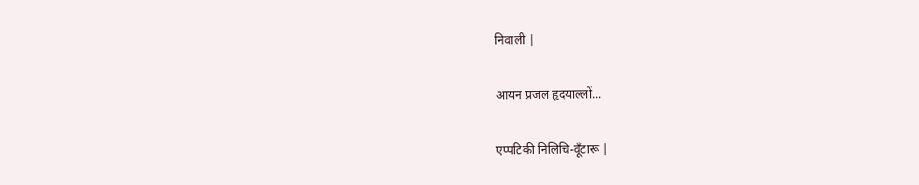निवाली |

आयन प्रजल हृदयाल्लों...

एप्पटिकी निलिचि-वूँटारू |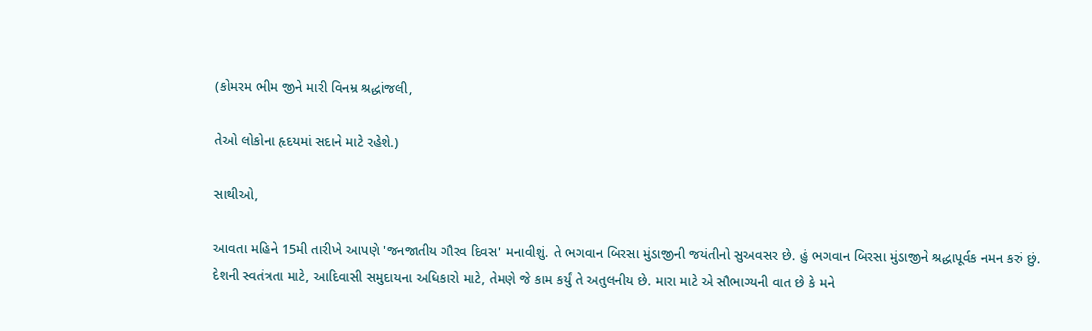(કોમરમ ભીમ જીને મારી વિનમ્ર શ્રદ્ધાંજલી,

તેઓ લોકોના હૃદયમાં સદાને માટે રહેશે.)

સાથીઓ,

આવતા મહિને 15મી તારીખે આપણે 'જનજાતીય ગૌરવ દિવસ' મનાવીશું. તે ભગવાન બિરસા મુંડાજીની જયંતીનો સુઅવસર છે. હું ભગવાન બિરસા મુંડાજીને શ્રદ્ધાપૂર્વક નમન કરું છું. દેશની સ્વતંત્રતા માટે, આદિવાસી સમુદાયના અધિકારો માટે, તેમણે જે કામ કર્યું તે અતુલનીય છે. મારા માટે એ સૌભાગ્યની વાત છે કે મને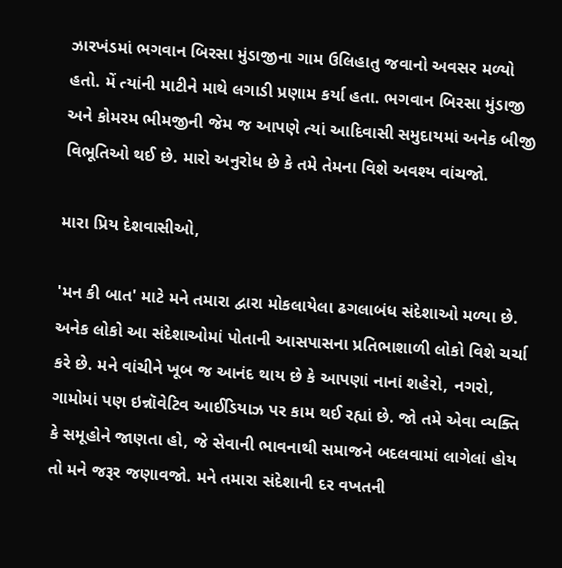ઝારખંડમાં ભગવાન બિરસા મુંડાજીના ગામ ઉલિહાતુ જવાનો અવસર મળ્યો હતો. મેં ત્યાંની માટીને માથે લગાડી પ્રણામ કર્યા હતા. ભગવાન બિરસા મુંડાજી અને કોમરમ ભીમજીની જેમ જ આપણે ત્યાં આદિવાસી સમુદાયમાં અનેક બીજી વિભૂતિઓ થઈ છે. મારો અનુરોધ છે કે તમે તેમના વિશે અવશ્ય વાંચજો.

મારા પ્રિય દેશવાસીઓ,

'મન કી બાત' માટે મને તમારા દ્વારા મોકલાયેલા ઢગલાબંધ સંદેશાઓ મળ્યા છે. અનેક લોકો આ સંદેશાઓમાં પોતાની આસપાસના પ્રતિભાશાળી લોકો વિશે ચર્ચા કરે છે. મને વાંચીને ખૂબ જ આનંદ થાય છે કે આપણાં નાનાં શહેરો, નગરો, ગામોમાં પણ ઇન્નૉવેટિવ આઈડિયાઝ પર કામ થઈ રહ્યાં છે. જો તમે એવા વ્યક્તિ કે સમૂહોને જાણતા હો, જે સેવાની ભાવનાથી સમાજને બદલવામાં લાગેલાં હોય તો મને જરૂર જણાવજો. મને તમારા સંદેશાની દર વખતની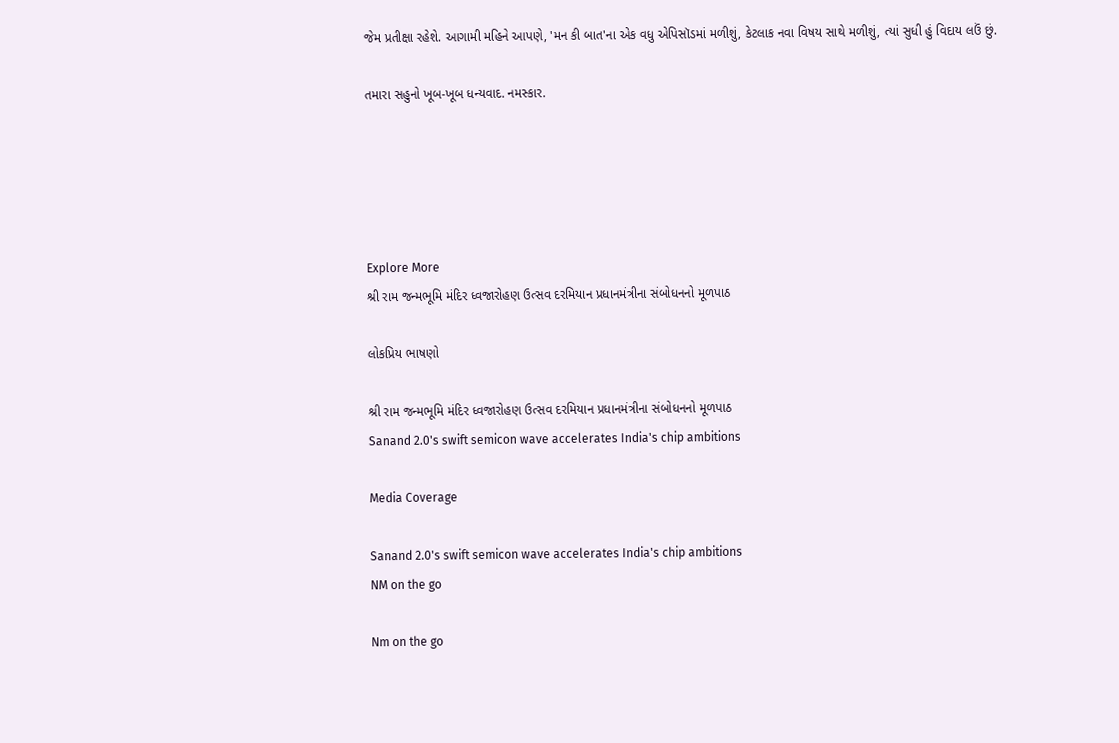જેમ પ્રતીક્ષા રહેશે. આગામી મહિને આપણે, 'મન કી બાત'ના એક વધુ એપિસૉડમાં મળીશું, કેટલાક નવા વિષય સાથે મળીશું, ત્યાં સુધી હું વિદાય લઉં છું.

તમારા સહુનો ખૂબ-ખૂબ ધન્યવાદ. નમસ્કાર.





Explore More
શ્રી રામ જન્મભૂમિ મંદિર ધ્વજારોહણ ઉત્સવ દરમિયાન પ્રધાનમંત્રીના સંબોધનનો મૂળપાઠ

લોકપ્રિય ભાષણો

શ્રી રામ જન્મભૂમિ મંદિર ધ્વજારોહણ ઉત્સવ દરમિયાન પ્રધાનમંત્રીના સંબોધનનો મૂળપાઠ
Sanand 2.0's swift semicon wave accelerates India's chip ambitions

Media Coverage

Sanand 2.0's swift semicon wave accelerates India's chip ambitions
NM on the go

Nm on the go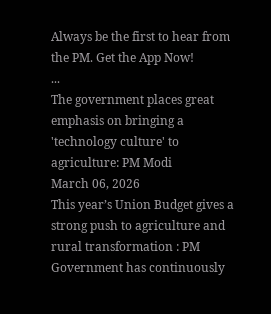Always be the first to hear from the PM. Get the App Now!
...
The government places great emphasis on bringing a 'technology culture' to agriculture: PM Modi
March 06, 2026
This year’s Union Budget gives a strong push to agriculture and rural transformation : PM
Government has continuously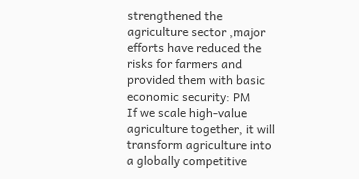strengthened the agriculture sector ,major efforts have reduced the risks for farmers and provided them with basic economic security: PM
If we scale high-value agriculture together, it will transform agriculture into a globally competitive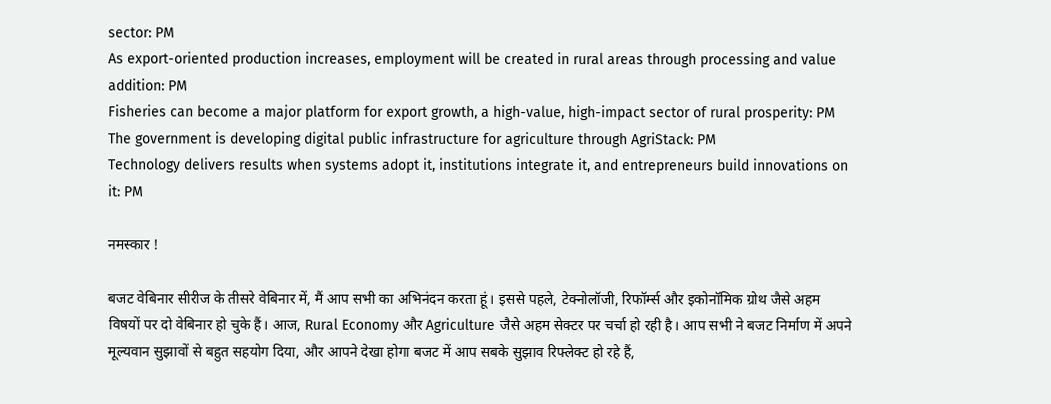sector: PM
As export-oriented production increases, employment will be created in rural areas through processing and value addition: PM
Fisheries can become a major platform for export growth, a high-value, high-impact sector of rural prosperity: PM
The government is developing digital public infrastructure for agriculture through AgriStack: PM
Technology delivers results when systems adopt it, institutions integrate it, and entrepreneurs build innovations on it: PM

नमस्कार !

बजट वेबिनार सीरीज के तीसरे वेबिनार में, मैं आप सभी का अभिनंदन करता हूं। इससे पहले, टेक्नोलॉजी, रिफॉर्म्स और इकोनॉमिक ग्रोथ जैसे अहम विषयों पर दो वेबिनार हो चुके हैं। आज, Rural Economy और Agriculture जैसे अहम सेक्टर पर चर्चा हो रही है। आप सभी ने बजट निर्माण में अपने मूल्यवान सुझावों से बहुत सहयोग दिया, और आपने देखा होगा बजट में आप सबके सुझाव रिफ्लेक्ट हो रहे हैं,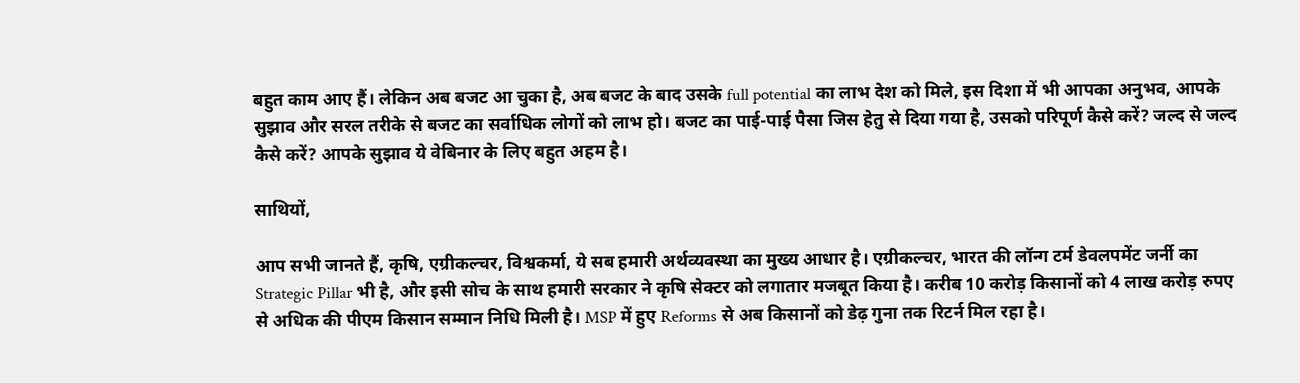बहुत काम आए हैं। लेकिन अब बजट आ चुका है, अब बजट के बाद उसके full potential का लाभ देश को मिले, इस दिशा में भी आपका अनुभव, आपके सुझाव और सरल तरीके से बजट का सर्वाधिक लोगों को लाभ हो। बजट का पाई-पाई पैसा जिस हेतु से दिया गया है, उसको परिपूर्ण कैसे करें? जल्द से जल्द कैसे करें? आपके सुझाव ये वेबिनार के लिए बहुत अहम है।

साथियों,

आप सभी जानते हैं, कृषि, एग्रीकल्चर, विश्वकर्मा, ये सब हमारी अर्थव्यवस्था का मुख्य आधार है। एग्रीकल्चर, भारत की लॉन्ग टर्म डेवलपमेंट जर्नी का Strategic Pillar भी है, और इसी सोच के साथ हमारी सरकार ने कृषि सेक्टर को लगातार मजबूत किया है। करीब 10 करोड़ किसानों को 4 लाख करोड़ रुपए से अधिक की पीएम किसान सम्मान निधि मिली है। MSP में हुए Reforms से अब किसानों को डेढ़ गुना तक रिटर्न मिल रहा है।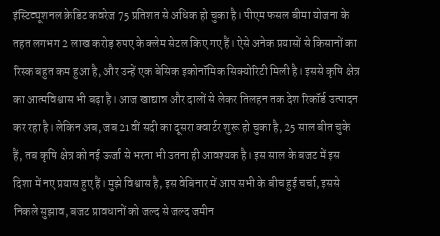इंस्टिट्यूशनल क्रेडिट कवरेज 75 प्रतिशत से अधिक हो चुका है। पीएम फसल बीमा योजना के तहत लगभग 2 लाख करोड़ रुपए के क्लेम सेटल किए गए हैं। ऐसे अनेक प्रयासों से किसानों का रिस्क बहुत कम हुआ है, और उन्हें एक बेसिक इकोनॉमिक सिक्योरिटी मिली है। इससे कृषि क्षेत्र का आत्मविश्वास भी बढ़ा है। आज खाद्यान्न और दालों से लेकर तिलहन तक देश रिकॉर्ड उत्पादन कर रहा है। लेकिन अब, जब 21वीं सदी का दूसरा क्वार्टर शुरू हो चुका है, 25 साल बीत चुके हैं, तब कृषि क्षेत्र को नई ऊर्जा से भरना भी उतना ही आवश्यक है। इस साल के बजट में इस दिशा में नए प्रयास हुए हैं। मुझे विश्वास है, इस वेबिनार में आप सभी के बीच हुई चर्चा, इससे निकले सुझाव, बजट प्रावधानों को जल्द से जल्द जमीन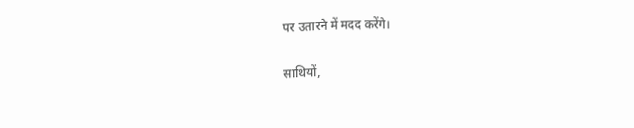पर उतारने में मदद करेंगे।

साथियों,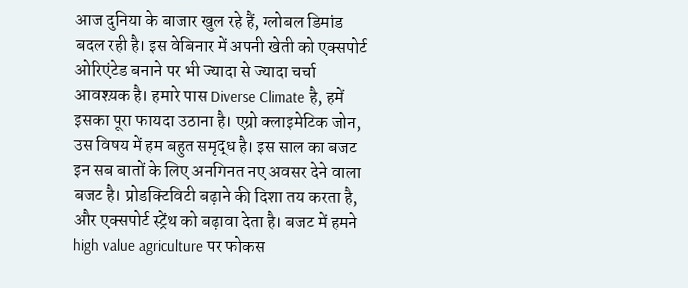आज दुनिया के बाजार खुल रहे हैं, ग्लोबल डिमांड बदल रही है। इस वेबिनार में अपनी खेती को एक्सपोर्ट ओरिएंटेड बनाने पर भी ज्यादा से ज्यादा चर्चा आवश्य़क है। हमारे पास Diverse Climate है, हमें इसका पूरा फायदा उठाना है। एग्रो क्लाइमेटिक जोन, उस विषय में हम बहुत समृद्ध है। इस साल का बजट इन सब बातों के लिए अनगिनत नए अवसर देने वाला बजट है। प्रोडक्टिविटी बढ़ाने की दिशा तय करता है, और एक्सपोर्ट स्ट्रेंथ को बढ़ावा देता है। बजट में हमने high value agriculture पर फोकस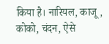किया है। नारियल, काजू, कोको, चंदन, ऐसे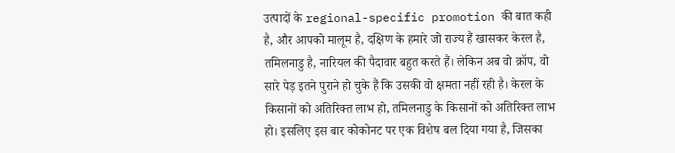उत्पादों के regional-specific promotion की बात कही है, और आपको मालूम है, दक्षिण के हमारे जो राज्य हैं खासकर केरल है, तमिलनाडु है, नारियल की पैदावार बहुत करते हैं। लेकिन अब वो क्रॉप, वो सारे पेड़ इतने पुराने हो चुके हैं कि उसकी वो क्षमता नहीं रही है। केरल के किसानों को अतिरिक्त लाभ हो, तमिलनाडु के किसानों को अतिरिक्त लाभ हो। इसलिए इस बार कोकोनट पर एक विशेष बल दिया गया है, जिसका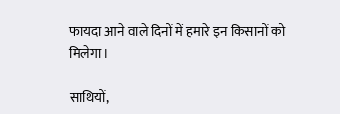फायदा आने वाले दिनों में हमारे इन किसानों को मिलेगा।

साथियों,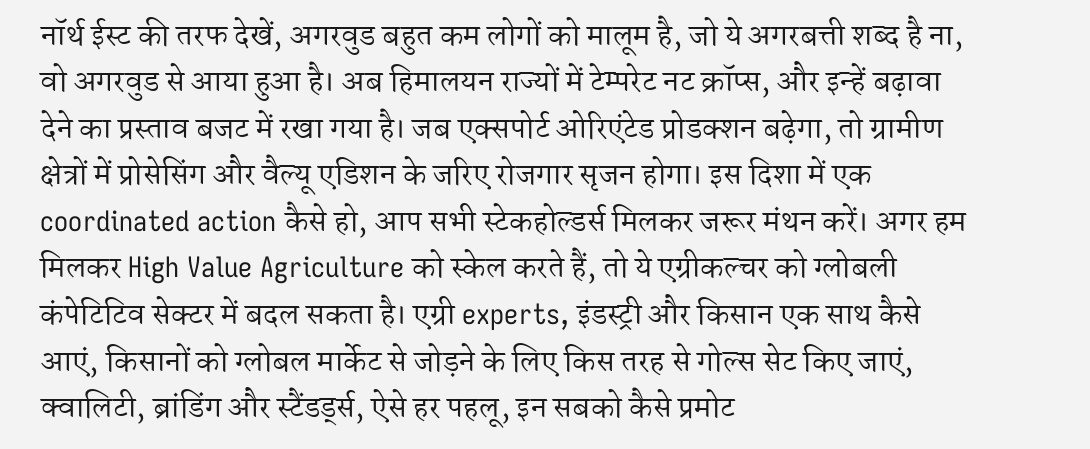नॉर्थ ईस्ट की तरफ देखें, अगरवुड बहुत कम लोगों को मालूम है, जो ये अगरबत्ती शब्द है ना, वो अगरवुड से आया हुआ है। अब हिमालयन राज्यों में टेम्परेट नट क्रॉप्स, और इन्हें बढ़ावा देने का प्रस्ताव बजट में रखा गया है। जब एक्सपोर्ट ओरिएंटेड प्रोडक्शन बढ़ेगा, तो ग्रामीण क्षेत्रों में प्रोसेसिंग और वैल्यू एडिशन के जरिए रोजगार सृजन होगा। इस दिशा में एक coordinated action कैसे हो, आप सभी स्टेकहोल्डर्स मिलकर जरूर मंथन करें। अगर हम मिलकर High Value Agriculture को स्केल करते हैं, तो ये एग्रीकल्चर को ग्लोबली कंपेटिटिव सेक्टर में बदल सकता है। एग्री experts, इंडस्ट्री और किसान एक साथ कैसे आएं, किसानों को ग्लोबल मार्केट से जोड़ने के लिए किस तरह से गोल्स सेट किए जाएं, क्वालिटी, ब्रांडिंग और स्टैंडर्ड्स, ऐसे हर पहलू, इन सबको कैसे प्रमोट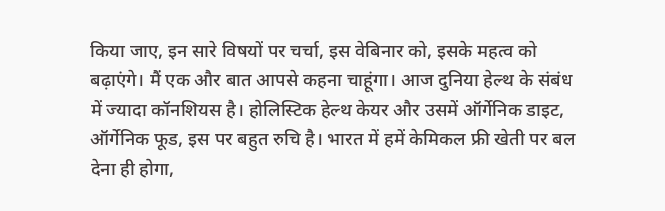किया जाए, इन सारे विषयों पर चर्चा, इस वेबिनार को, इसके महत्व को बढ़ाएंगे। मैं एक और बात आपसे कहना चाहूंगा। आज दुनिया हेल्थ के संबंध में ज्यादा कॉनशियस है। होलिस्टिक हेल्थ केयर और उसमें ऑर्गेनिक डाइट, ऑर्गेनिक फूड, इस पर बहुत रुचि है। भारत में हमें केमिकल फ्री खेती पर बल देना ही होगा,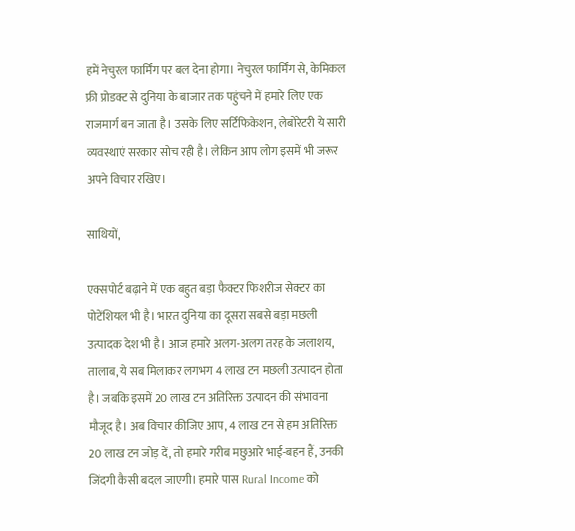हमें नेचुरल फार्मिंग पर बल देना होगा। नेचुरल फार्मिंग से, केमिकल फ्री प्रोडक्ट से दुनिया के बाजार तक पहुंचने में हमारे लिए एक राजमार्ग बन जाता है। उसके लिए सर्टिफिकेशन, लेबोरेटरी ये सारी व्यवस्थाएं सरकार सोच रही है। लेकिन आप लोग इसमें भी जरूर अपने विचार रखिए।

साथियों,

एक्सपोर्ट बढ़ाने में एक बहुत बड़ा फैक्टर फिशरीज सेक्टर का पोटेंशियल भी है। भारत दुनिया का दूसरा सबसे बड़ा मछली उत्पादक देश भी है। आज हमारे अलग-अलग तरह के जलाशय, तालाब, ये सब मिलाकर लगभग 4 लाख टन मछली उत्पादन होता है। जबकि इसमें 20 लाख टन अतिरिक्त उत्पादन की संभावना मौजूद है। अब विचार कीजिए आप, 4 लाख टन से हम अतिरिक्त 20 लाख टन जोड़ दें, तो हमारे गरीब मछुआरे भाई-बहन हैं, उनकी जिंदगी कैसी बदल जाएगी। हमारे पास Rural Income को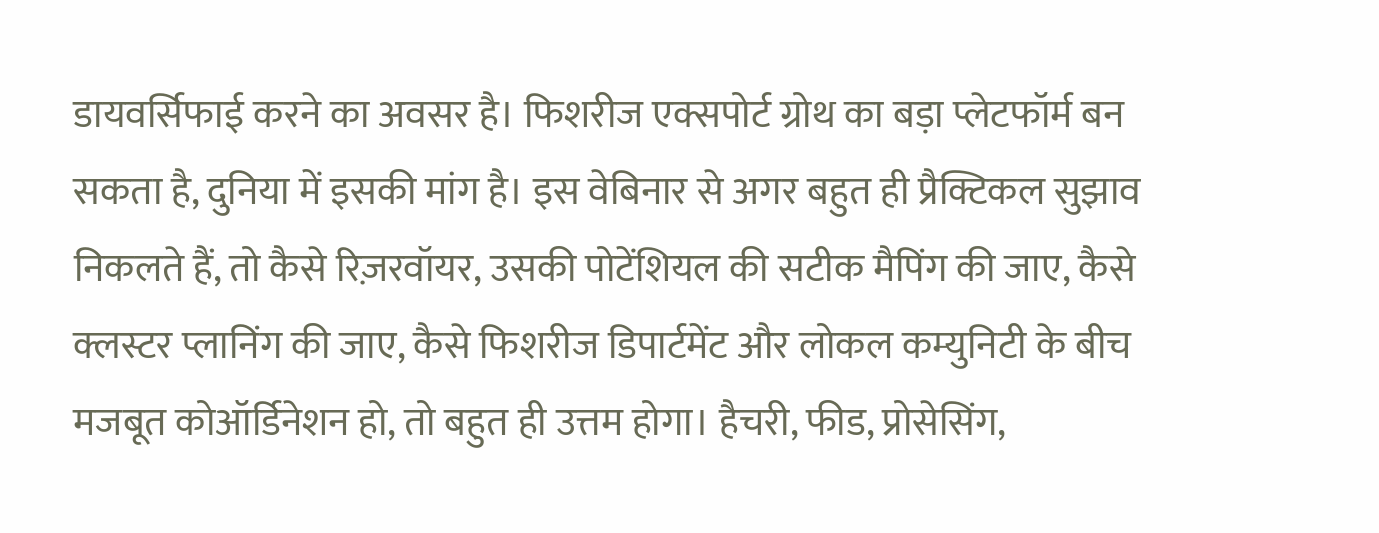डायवर्सिफाई करने का अवसर है। फिशरीज एक्सपोर्ट ग्रोथ का बड़ा प्लेटफॉर्म बन सकता है, दुनिया में इसकी मांग है। इस वेबिनार से अगर बहुत ही प्रैक्टिकल सुझाव निकलते हैं, तो कैसे रिज़रवॉयर, उसकी पोटेंशियल की सटीक मैपिंग की जाए, कैसे क्लस्टर प्लानिंग की जाए, कैसे फिशरीज डिपार्टमेंट और लोकल कम्युनिटी के बीच मजबूत कोऑर्डिनेशन हो, तो बहुत ही उत्तम होगा। हैचरी, फीड, प्रोसेसिंग,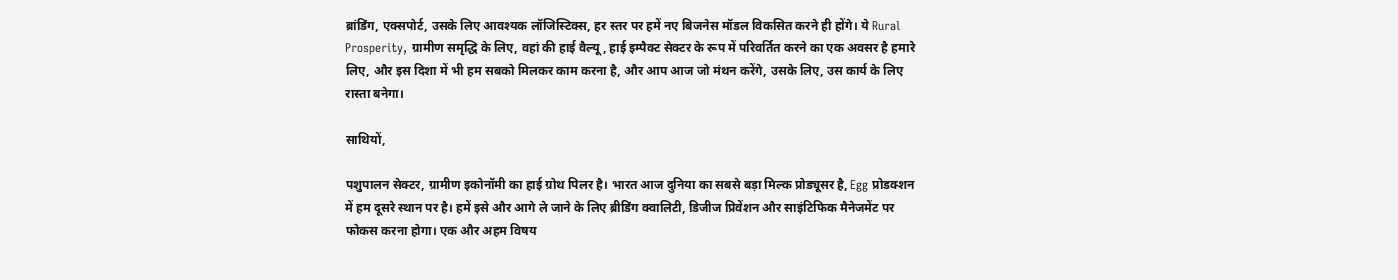ब्रांडिंग, एक्सपोर्ट, उसके लिए आवश्यक लॉजिस्टिक्स, हर स्तर पर हमें नए बिजनेस मॉडल विकसित करने ही होंगे। ये Rural Prosperity, ग्रामीण समृद्धि के लिए, वहां की हाई वैल्यू, हाई इम्पैक्ट सेक्टर के रूप में परिवर्तित करने का एक अवसर है हमारे लिए, और इस दिशा में भी हम सबको मिलकर काम करना है, और आप आज जो मंथन करेंगे, उसके लिए, उस कार्य के लिए रास्ता बनेगा।

साथियों,

पशुपालन सेक्टर, ग्रामीण इकोनॉमी का हाई ग्रोथ पिलर है। भारत आज दुनिया का सबसे बड़ा मिल्क प्रोड्यूसर है, Egg प्रोडक्शन में हम दूसरे स्थान पर है। हमें इसे और आगे ले जाने के लिए ब्रीडिंग क्वालिटी, डिजीज प्रिवेंशन और साइंटिफिक मैनेजमेंट पर फोकस करना होगा। एक और अहम विषय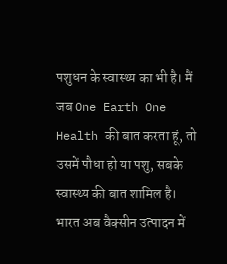पशुधन के स्वास्थ्य का भी है। मैं जब One Earth One Health की बात करता हूं, तो उसमें पौधा हो या पशु, सबके स्वास्थ्य की बात शामिल है। भारत अब वैक्सीन उत्पादन में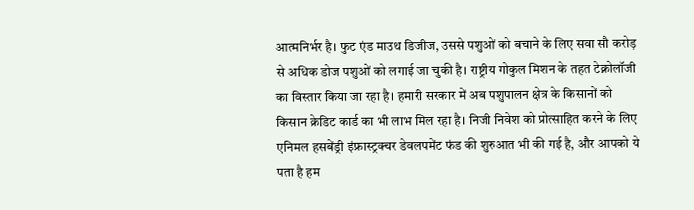आत्मनिर्भर है। फुट एंड माउथ डिजीज, उससे पशुओं को बचाने के लिए सवा सौ करोड़ से अधिक डोज पशुओं को लगाई जा चुकी है। राष्ट्रीय गोकुल मिशन के तहत टेक्नोलॉजी का विस्तार किया जा रहा है। हमारी सरकार में अब पशुपालन क्षेत्र के किसानों को किसान क्रेडिट कार्ड का भी लाभ मिल रहा है। निजी निवेश को प्रोत्साहित करने के लिए एनिमल हसबेंड्री इंफ्रास्ट्रक्चर डेवलपमेंट फंड की शुरुआत भी की गई है, और आपको ये पता है हम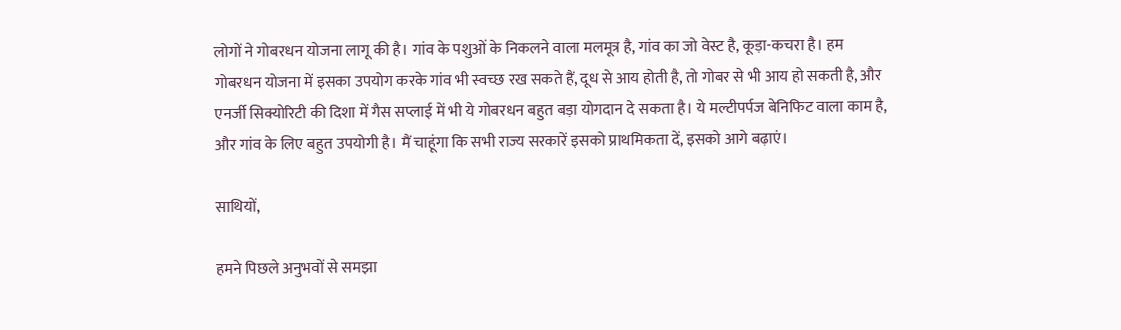लोगों ने गोबरधन योजना लागू की है। गांव के पशुओं के निकलने वाला मलमूत्र है, गांव का जो वेस्ट है, कूड़ा-कचरा है। हम गोबरधन योजना में इसका उपयोग करके गांव भी स्वच्छ रख सकते हैं, दूध से आय होती है, तो गोबर से भी आय हो सकती है, और एनर्जी सिक्योरिटी की दिशा में गैस सप्लाई में भी ये गोबरधन बहुत बड़ा योगदान दे सकता है। ये मल्टीपर्पज बेनिफिट वाला काम है, और गांव के लिए बहुत उपयोगी है। मैं चाहूंगा कि सभी राज्य सरकारें इसको प्राथमिकता दें, इसको आगे बढ़ाएं।

साथियों,

हमने पिछले अनुभवों से समझा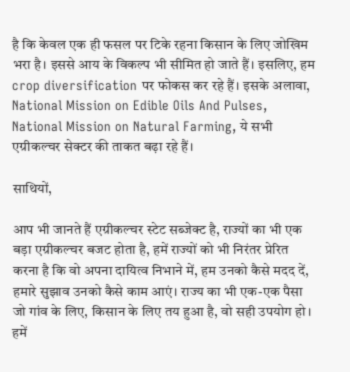है कि केवल एक ही फसल पर टिके रहना किसान के लिए जोखिम भरा है। इससे आय के विकल्प भी सीमित हो जाते हैं। इसलिए, हम crop diversification पर फोकस कर रहे हैं। इसके अलावा, National Mission on Edible Oils And Pulses, National Mission on Natural Farming, ये सभी एग्रीकल्चर सेक्टर की ताकत बढ़ा रहे हैं।

साथियों,

आप भी जानते हैं एग्रीकल्चर स्टेट सब्जेक्ट है, राज्यों का भी एक बड़ा एग्रीकल्चर बजट होता है, हमें राज्यों को भी निरंतर प्रेरित करना है कि वो अपना दायित्व निभाने में, हम उनको कैसे मदद दें, हमारे सुझाव उनको कैसे काम आएं। राज्य का भी एक-एक पैसा जो गांव के लिए, किसान के लिए तय हुआ है, वो सही उपयोग हो। हमें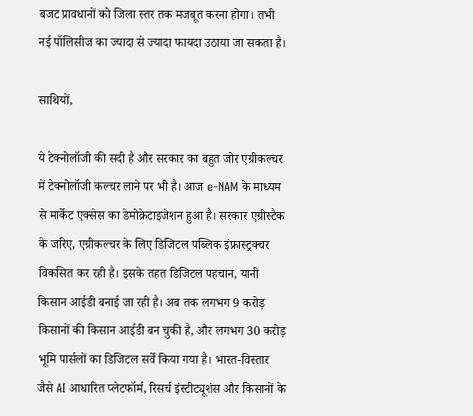बजट प्रावधानों को जिला स्तर तक मजबूत करना होगा। तभी नई पॉलिसीज का ज्यादा से ज्यादा फायदा उठाया जा सकता है।

साथियों,

ये टेक्नोलॉजी की सदी है और सरकार का बहुत जोर एग्रीकल्चर में टेक्नोलॉजी कल्चर लाने पर भी है। आज e-NAM के माध्यम से मार्केट एक्सेस का डेमोक्रेटाइजेशन हुआ है। सरकार एग्रीस्टैक के जरिए, एग्रीकल्चर के लिए डिजिटल पब्लिक इंफ्रास्ट्रक्चर विकसित कर रही है। इसके तहत डिजिटल पहचान, यानी किसान आईडी बनाई जा रही है। अब तक लगभग 9 करोड़ किसानों की किसान आईडी बन चुकी है, और लगभग 30 करोड़ भूमि पार्सलों का डिजिटल सर्वे किया गया है। भारत-विस्तार जैसे AI आधारित प्लेटफॉर्म, रिसर्च इंस्टीट्यूशंस और किसानों के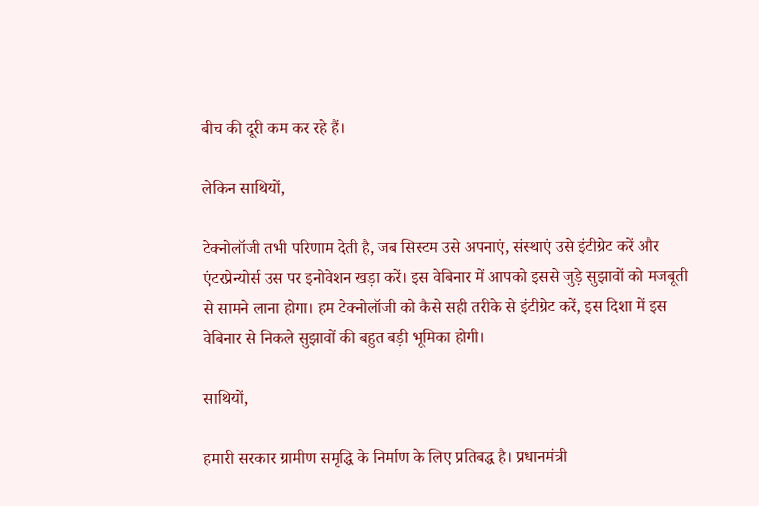बीच की दूरी कम कर रहे हैं।

लेकिन साथियों,

टेक्नोलॉजी तभी परिणाम देती है, जब सिस्टम उसे अपनाएं, संस्थाएं उसे इंटीग्रेट करें और एंटरप्रेन्योर्स उस पर इनोवेशन खड़ा करें। इस वेबिनार में आपको इससे जुड़े सुझावों को मजबूती से सामने लाना होगा। हम टेक्नोलॉजी को कैसे सही तरीके से इंटीग्रेट करें, इस दिशा में इस वेबिनार से निकले सुझावों की बहुत बड़ी भूमिका होगी।

साथियों,

हमारी सरकार ग्रामीण समृद्धि के निर्माण के लिए प्रतिबद्ध है। प्रधानमंत्री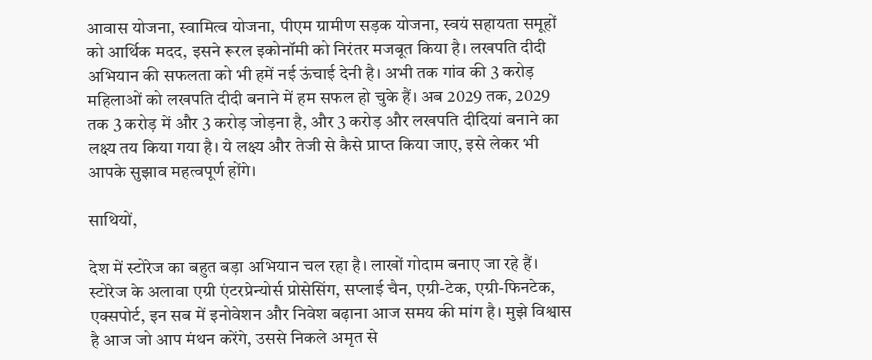आवास योजना, स्वामित्व योजना, पीएम ग्रामीण सड़क योजना, स्वयं सहायता समूहों को आर्थिक मदद, इसने रूरल इकोनॉमी को निरंतर मजबूत किया है। लखपति दीदी अभियान की सफलता को भी हमें नई ऊंचाई देनी है। अभी तक गांव की 3 करोड़ महिलाओं को लखपति दीदी बनाने में हम सफल हो चुके हैं। अब 2029 तक, 2029 तक 3 करोड़ में और 3 करोड़ जोड़ना है, और 3 करोड़ और लखपति दीदियां बनाने का लक्ष्य तय किया गया है। ये लक्ष्य और तेजी से कैसे प्राप्त किया जाए, इसे लेकर भी आपके सुझाव महत्वपूर्ण होंगे।

साथियों,

देश में स्टोरेज का बहुत बड़ा अभियान चल रहा है। लाखों गोदाम बनाए जा रहे हैं। स्टोरेज के अलावा एग्री एंटरप्रेन्योर्स प्रोसेसिंग, सप्लाई चैन, एग्री-टेक, एग्री-फिनटेक, एक्सपोर्ट, इन सब में इनोवेशन और निवेश बढ़ाना आज समय की मांग है। मुझे विश्वास है आज जो आप मंथन करेंगे, उससे निकले अमृत से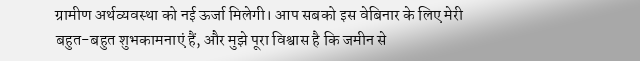ग्रामीण अर्थव्यवस्था को नई ऊर्जा मिलेगी। आप सबको इस वेबिनार के लिए मेरी बहुत-बहुत शुभकामनाएं हैं, और मुझे पूरा विश्वास है कि जमीन से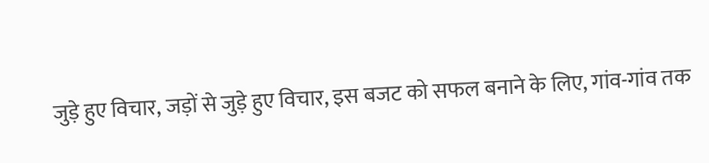जुड़े हुए विचार, जड़ों से जुड़े हुए विचार, इस बजट को सफल बनाने के लिए, गांव-गांव तक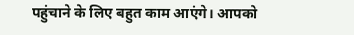पहुंचाने के लिए बहुत काम आएंगे। आपको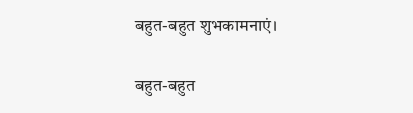बहुत-बहुत शुभकामनाएं।

बहुत-बहुत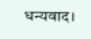धन्यवाद।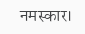नमस्कार।